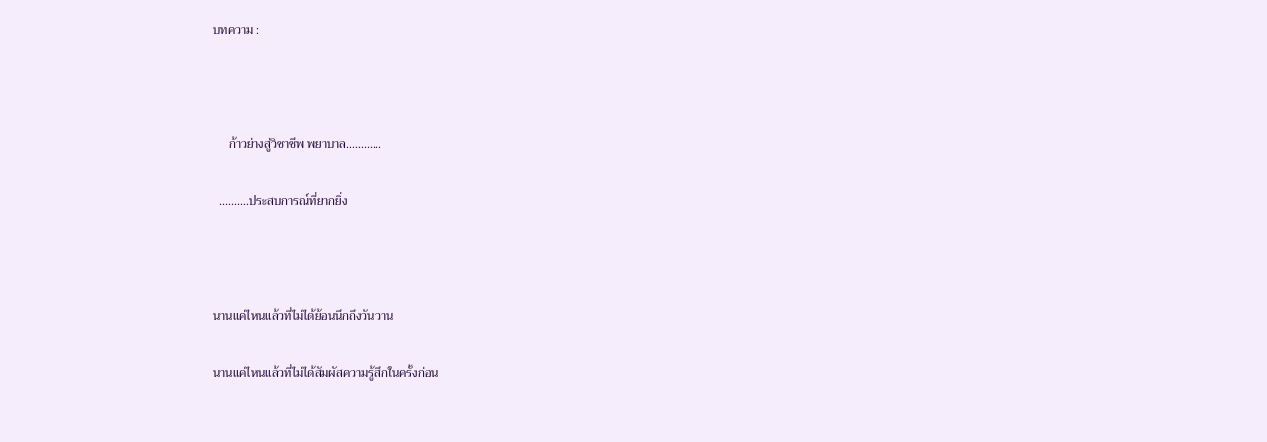บทความ :



     ก้าวย่างสู่วิชาชีพ พยาบาล............

  ..........ประสบการณ์ที่ยากยิ่ง



นานแค่ไหนแล้วที่ไม่ได้ย้อนนึกถึงวันวาน

นานแค่ไหนแล้วที่ไม่ได้สัมผัสความรู้สึกในครั้งก่อน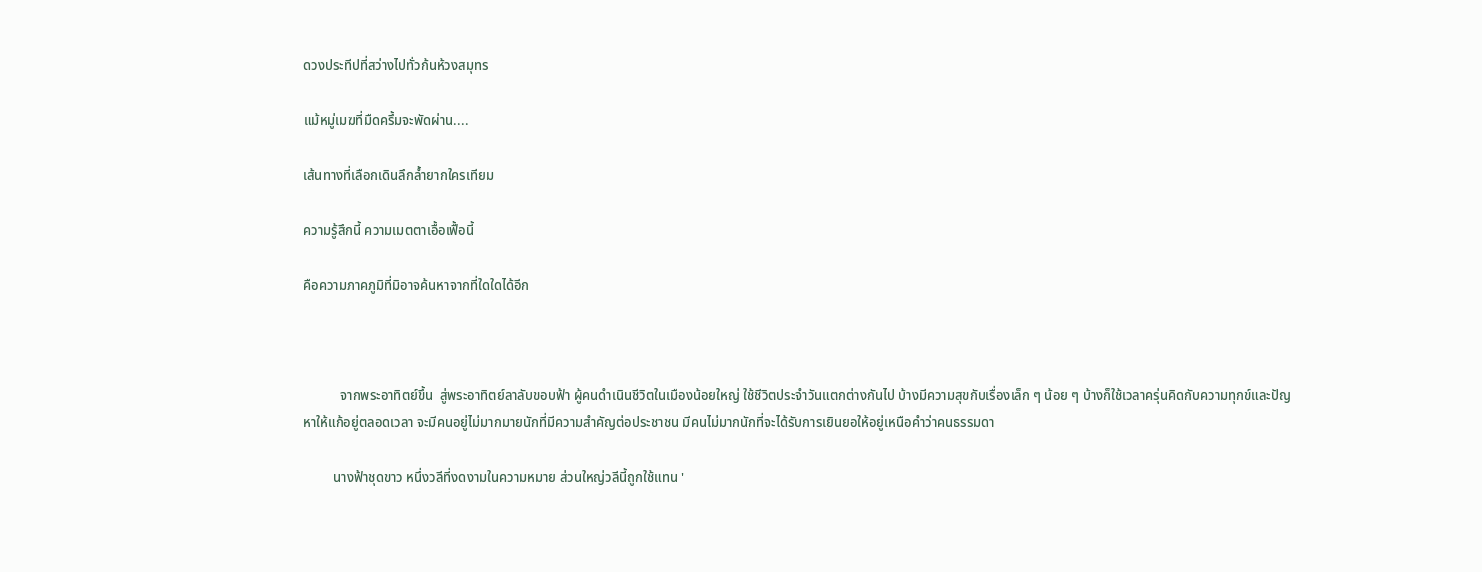ดวงประทีปที่สว่างไปทั่วก้นห้วงสมุทร

แม้หมู่เมฆที่มืดครึ้มจะพัดผ่าน....

เส้นทางที่เลือกเดินลึกล้ำยากใครเทียม

ความรู้สึกนี้ ความเมตตาเอื้อเฟื้อนี้

คือความภาคภูมิที่มิอาจค้นหาจากที่ใดใดได้อีก



           จากพระอาทิตย์ขึ้น  สู่พระอาทิตย์ลาลับขอบฟ้า ผู้คนดำเนินชีวิตในเมืองน้อยใหญ่ ใช้ชีวิตประจำวันแตกต่างกันไป บ้างมีความสุขกับเรื่องเล็ก ๆ น้อย ๆ บ้างก็ใช้เวลาครุ่นคิดกับความทุกข์และปัญหาให้แก้อยู่ตลอดเวลา จะมีคนอยู่ไม่มากมายนักที่มีความสำคัญต่อประชาชน มีคนไม่มากนักที่จะได้รับการเยินยอให้อยู่เหนือคำว่าคนธรรมดา

         นางฟ้าชุดขาว หนึ่งวลีที่งดงามในความหมาย ส่วนใหญ่วลีนี้ถูกใช้แทน '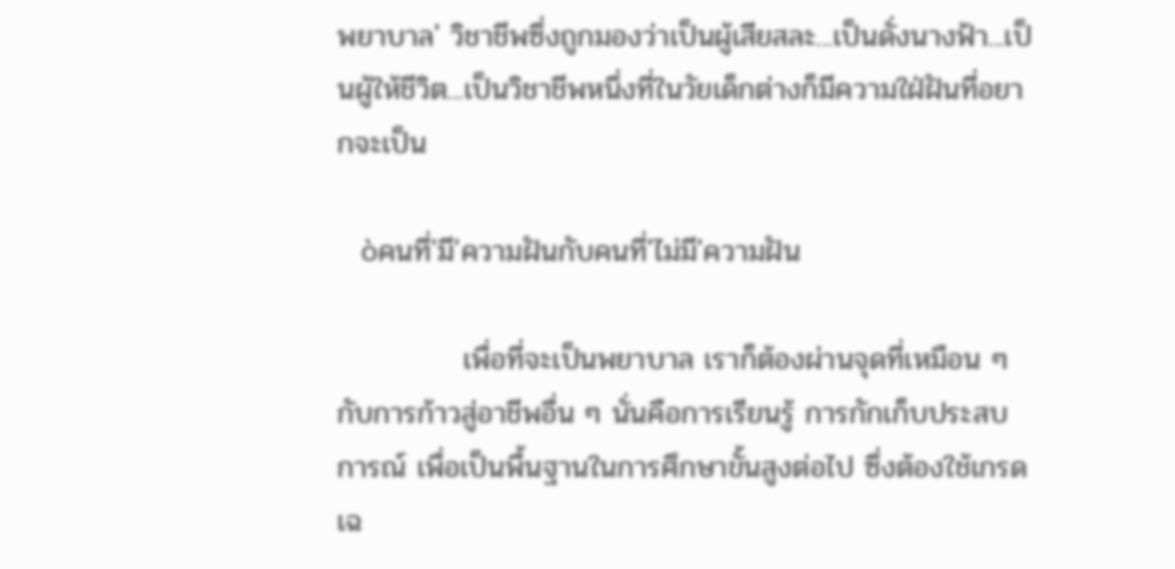พยาบาล' วิชาชีพซึ่งถูกมองว่าเป็นผู้เสียสละ...เป็นดั่งนางฟ้า...เป็นผู้ให้ชีวิต...เป็นวิชาชีพหนึ่งที่ในวัยเด็กต่างก็มีความใฝ่ฝันที่อยากจะเป็น

   òคนที่'มี'ความฝันกับคนที่'ไม่มี'ความฝัน

            เพื่อที่จะเป็นพยาบาล เราก็ต้องผ่านจุดที่เหมือน ๆ กับการก้าวสู่อาชีพอื่น ๆ นั่นคือการเรียนรู้ การกักเก็บประสบการณ์ เพื่อเป็นพื้นฐานในการศึกษาขั้นสูงต่อไป ซึ่งต้องใช้เกรดเฉ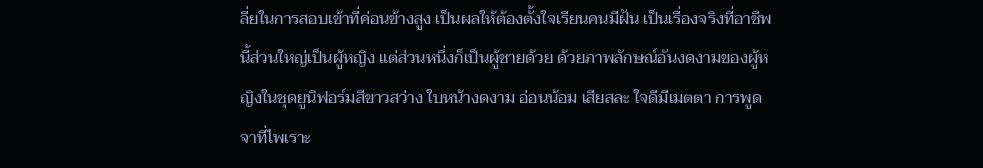ลี่ยในการสอบเข้าที่ค่อนข้างสูง เป็นผลให้ต้องตั้งใจเรียนคนมีฝัน เป็นเรื่องจริงที่อาชีพนี้ส่วนใหญ่เป็นผู้หญิง แต่ส่วนหนึ่งก็เป็นผู้ชายด้วย ด้วยภาพลักษณ์อันงดงามของผู้หญิงในชุดยูนิฟอร์มสีขาวสว่าง ใบหน้างดงาม อ่อนน้อม เสียสละ ใจดีมีเมตตา การพูดจาที่ไพเราะ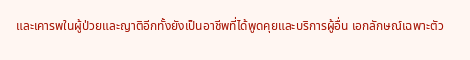และเคารพในผู้ป่วยและญาติอีกทั้งยังเป็นอาชีพที่ได้พูดคุยและบริการผู้อื่น เอกลักษณ์เฉพาะตัว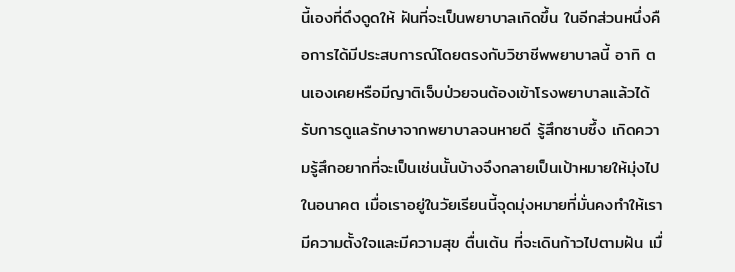นี้เองที่ดึงดูดให้ ฝันที่จะเป็นพยาบาลเกิดขึ้น ในอีกส่วนหนึ่งคือการได้มีประสบการณ์โดยตรงกับวิชาชีพพยาบาลนี้ อาทิ ตนเองเคยหรือมีญาติเจ็บป่วยจนต้องเข้าโรงพยาบาลแล้วได้รับการดูแลรักษาจากพยาบาลจนหายดี รู้สึกซาบซึ้ง เกิดความรู้สึกอยากที่จะเป็นเช่นนั้นบ้างจึงกลายเป็นเป้าหมายให้มุ่งไปในอนาคต เมื่อเราอยู่ในวัยเรียนนี้จุดมุ่งหมายที่มั่นคงทำให้เรามีความตั้งใจและมีความสุข ตื่นเต้น ที่จะเดินก้าวไปตามฝัน เมื่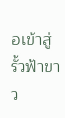อเข้าสู่รั้วฟ้าขาว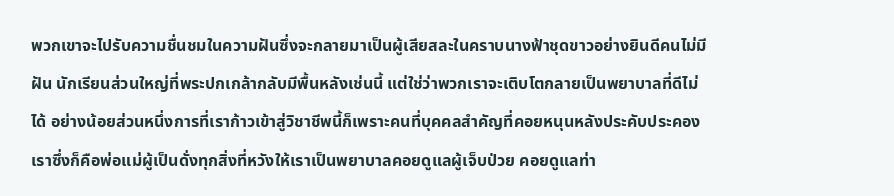พวกเขาจะไปรับความชื่นชมในความฝันซึ่งจะกลายมาเป็นผู้เสียสละในคราบนางฟ้าชุดขาวอย่างยินดีคนไม่มีฝัน นักเรียนส่วนใหญ่ที่พระปกเกล้ากลับมีพื้นหลังเช่นนี้ แต่ใช่ว่าพวกเราจะเติบโตกลายเป็นพยาบาลที่ดีไม่ได้ อย่างน้อยส่วนหนึ่งการที่เราก้าวเข้าสู่วิชาชีพนี้ก็เพราะคนที่บุคคลสำคัญที่คอยหนุนหลังประคับประคองเราซึ่งก็คือพ่อแม่ผู้เป็นดั่งทุกสิ่งที่หวังให้เราเป็นพยาบาลคอยดูแลผู้เจ็บป่วย คอยดูแลท่า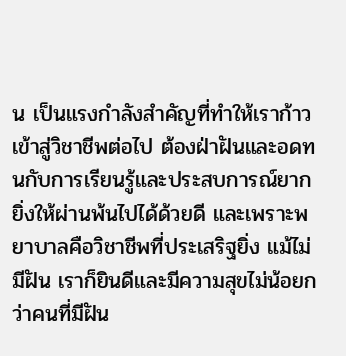น เป็นแรงกำลังสำคัญที่ทำให้เราก้าวเข้าสู่วิชาชีพต่อไป ต้องฝ่าฝันและอดทนกับการเรียนรู้และประสบการณ์ยากยิ่งให้ผ่านพ้นไปได้ด้วยดี และเพราะพยาบาลคือวิชาชีพที่ประเสริฐยิ่ง แม้ไม่มีฝัน เราก็ยินดีและมีความสุขไม่น้อยกว่าคนที่มีฝัน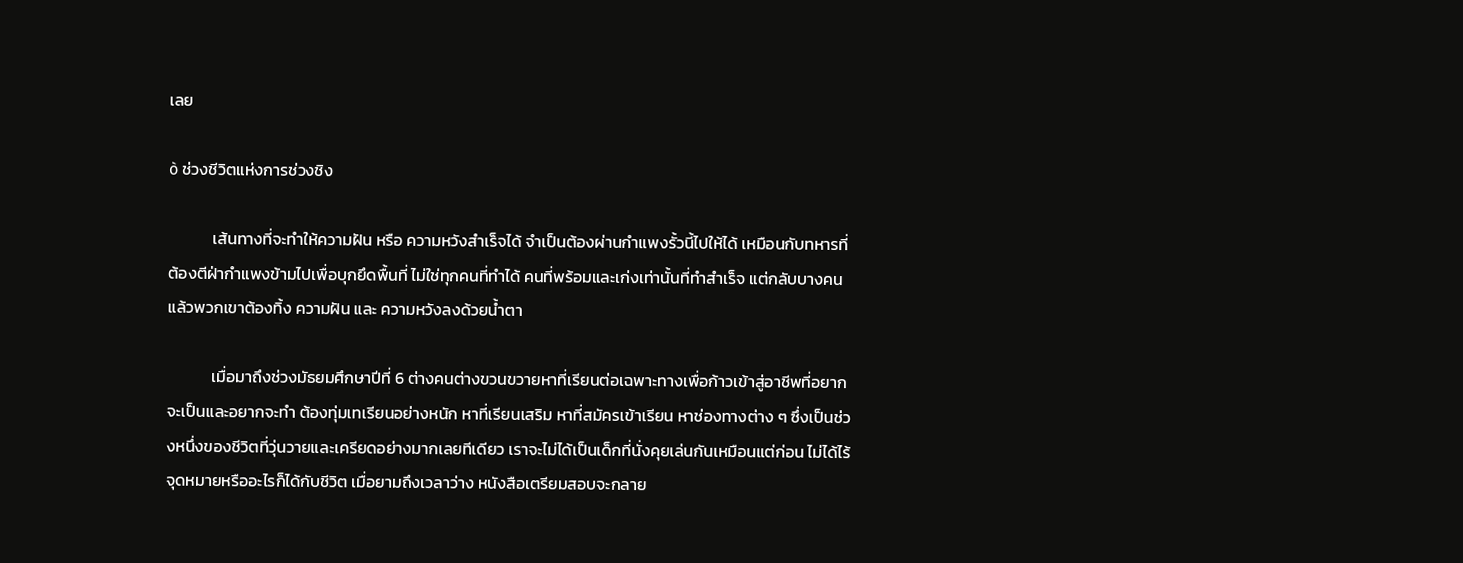เลย

ò ช่วงชีวิตแห่งการช่วงชิง

            เส้นทางที่จะทำให้ความฝัน หรือ ความหวังสำเร็จได้ จำเป็นต้องผ่านกำแพงรั้วนี้ไปให้ได้ เหมือนกับทหารที่ต้องตีฝ่ากำแพงข้ามไปเพื่อบุกยึดพื้นที่ ไม่ใช่ทุกคนที่ทำได้ คนที่พร้อมและเก่งเท่านั้นที่ทำสำเร็จ แต่กลับบางคนแล้วพวกเขาต้องทิ้ง ความฝัน และ ความหวังลงด้วยน้ำตา

            เมื่อมาถึงช่วงมัธยมศึกษาปีที่ 6 ต่างคนต่างขวนขวายหาที่เรียนต่อเฉพาะทางเพื่อก้าวเข้าสู่อาชีพที่อยากจะเป็นและอยากจะทำ ต้องทุ่มเทเรียนอย่างหนัก หาที่เรียนเสริม หาที่สมัครเข้าเรียน หาช่องทางต่าง ๆ ซึ่งเป็นช่วงหนึ่งของชีวิตที่วุ่นวายและเครียดอย่างมากเลยทีเดียว เราจะไม่ได้เป็นเด็กที่นั่งคุยเล่นกันเหมือนแต่ก่อน ไม่ได้ไร้จุดหมายหรืออะไรก็ได้กับชีวิต เมื่อยามถึงเวลาว่าง หนังสือเตรียมสอบจะกลาย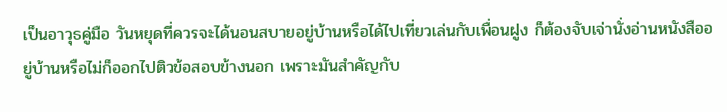เป็นอาวุธคู่มือ วันหยุดที่ควรจะได้นอนสบายอยู่บ้านหรือได้ไปเที่ยวเล่นกับเพื่อนฝูง ก็ต้องจับเจ่านั่งอ่านหนังสืออยู่บ้านหรือไม่ก็ออกไปติวข้อสอบข้างนอก เพราะมันสำคัญกับ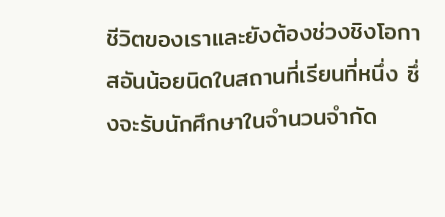ชีวิตของเราและยังต้องช่วงชิงโอกาสอันน้อยนิดในสถานที่เรียนที่หนึ่ง ซึ่งจะรับนักศึกษาในจำนวนจำกัด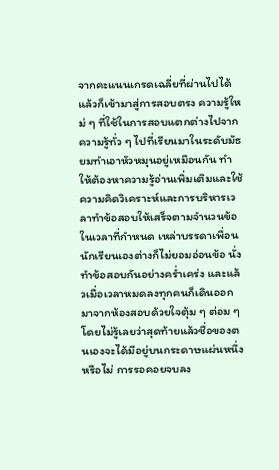จากคะแนนเกรดเฉลี่ยที่ผ่านไปได้แล้วก็เข้ามาสู่การสอบตรง ความรู้ใหม่ ๆ ที่ใช้ในการสอบแตกต่างไปจากความรู้ทั่ว ๆ ไปที่เรียนมาในระดับมัธยมทำเอาหัวหมุนอยู่เหมือนกัน ทำให้ต้องหาความรู้อ่านเพิ่มเติมและใช้ความคิดวิเคราะห์และการบริหารเวลาทำข้อสอบให้เสร็จตามจำนวนข้อในเวลาที่กำหนด เหล่าบรรดาเพื่อนนักเรียนเองต่างก็ไม่ยอมอ่อนข้อ นั่งทำข้อสอบกันอย่างคร่ำเคร่ง และแล้วเมื่อเวลาหมดลงทุกคนก็เดินออกมาจากห้องสอบด้วยใจตุ้ม ๆ ต่อม ๆ โดยไม่รู้เลยว่าสุดท้ายแล้วชื่อของตนเองจะได้มีอยู่บนกระดาษแผ่นหนึ่งหรือไม่ การรอคอยจบลง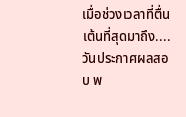เมื่อช่วงเวลาที่ตื่นเต้นที่สุดมาถึง....วันประกาศผลสอบ พ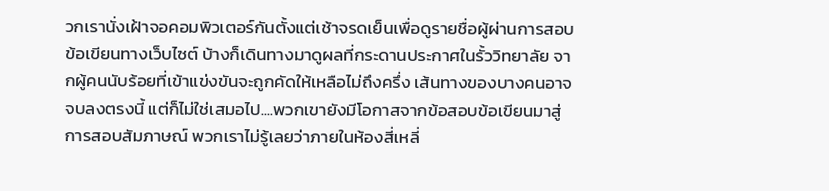วกเรานั่งเฝ้าจอคอมพิวเตอร์กันตั้งแต่เช้าจรดเย็นเพื่อดูรายชื่อผู้ผ่านการสอบข้อเขียนทางเว็บไซต์ บ้างก็เดินทางมาดูผลที่กระดานประกาศในรั้ววิทยาลัย จากผู้คนนับร้อยที่เข้าแข่งขันจะถูกคัดให้เหลือไม่ถึงครึ่ง เส้นทางของบางคนอาจจบลงตรงนี้ แต่ก็ไม่ใช่เสมอไป....พวกเขายังมีโอกาสจากข้อสอบข้อเขียนมาสู่การสอบสัมภาษณ์ พวกเราไม่รู้เลยว่าภายในห้องสี่เหลี่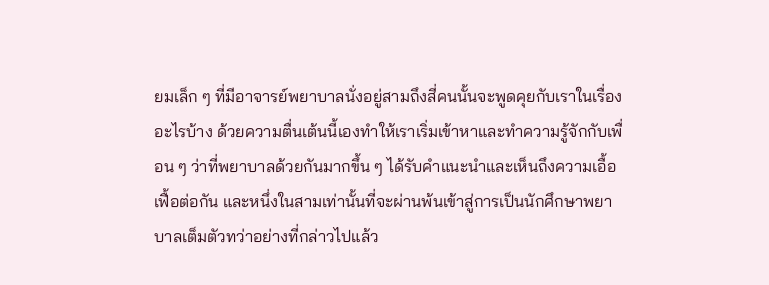ยมเล็ก ๆ ที่มีอาจารย์พยาบาลนั่งอยู่สามถึงสี่คนนั้นจะพูดคุยกับเราในเรื่องอะไรบ้าง ด้วยความตื่นเต้นนี้เองทำให้เราเริ่มเข้าหาและทำความรู้จักกับเพื่อน ๆ ว่าที่พยาบาลด้วยกันมากขึ้น ๆ ได้รับคำแนะนำและเห็นถึงความเอื้อเฟื้อต่อกัน และหนึ่งในสามเท่านั้นที่จะผ่านพ้นเข้าสู่การเป็นนักศึกษาพยาบาลเต็มตัวทว่าอย่างที่กล่าวไปแล้ว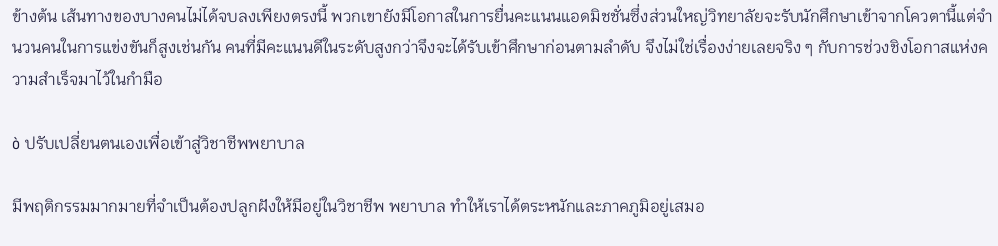ข้างต้น เส้นทางของบางคนไม่ได้จบลงเพียงตรงนี้ พวกเขายังมีโอกาสในการยื่นคะแนนแอดมิชชั่นซึ่งส่วนใหญ่วิทยาลัยจะรับนักศึกษาเข้าจากโควตานี้แต่จำนวนคนในการแข่งขันก็สูงเช่นกัน คนที่มีคะแนนดีในระดับสูงกว่าจึงจะได้รับเข้าศึกษาก่อนตามลำดับ จึงไม่ใช่เรื่องง่ายเลยจริง ๆ กับการช่วงชิงโอกาสแห่งความสำเร็จมาไว้ในกำมือ

ò ปรับเปลี่ยนตนเองเพื่อเข้าสู่วิชาชีพพยาบาล

มีพฤติกรรมมากมายที่จำเป็นต้องปลูกฝังให้มีอยู่ในวิชาชีพ พยาบาล ทำให้เราได้ตระหนักและภาคภูมิอยู่เสมอ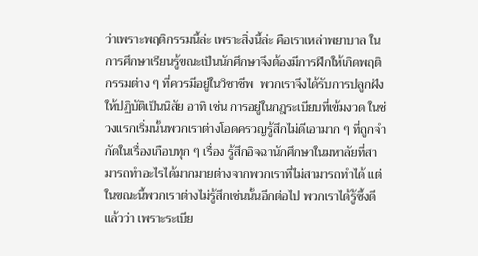ว่าเพราะพฤติกรรมนี้ล่ะ เพราะสิ่งนี้ล่ะ คือเราเหล่าพยาบาล ในการศึกษาเรียนรู้ขณะเป็นนักศึกษาจึงต้องมีการฝึกให้เกิดพฤติกรรมต่าง ๆ ที่ควรมีอยู่ในวิชาชีพ  พวกเราจึงได้รับการปลูกฝังให้ปฏิบัติเป็นนิสัย อาทิ เช่น การอยู่ในกฎระเบียบที่เข้มงวด ในช่วงแรกเริ่มนั้นพวกเราต่างโอดครวญรู้สึกไม่ดีเอามาก ๆ ที่ถูกจำกัดในเรื่องเกือบทุก ๆ เรื่อง รู้สึกอิจฉานักศึกษาในมหาลัยที่สามารถทำอะไรได้มากมายต่างจากพวกเราที่ไม่สามารถทำได้ แต่ในขณะนี้พวกเราต่างไม่รู้สึกเช่นนั้นอีกต่อไป พวกเราได้รู้ซึ้งดีแล้วว่า เพราะระเบีย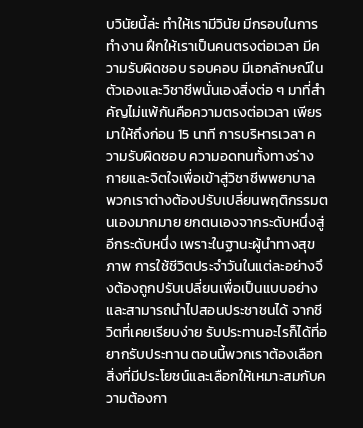บวินัยนี้ล่ะ ทำให้เรามีวินัย มีกรอบในการทำงาน ฝึกให้เราเป็นคนตรงต่อเวลา มีความรับผิดชอบ รอบคอบ มีเอกลักษณ์ในตัวเองและวิชาชีพนั่นเองสิ่งต่อ ๆ มาที่สำคัญไม่แพ้กันคือความตรงต่อเวลา เพียรมาให้ถึงก่อน 15 นาที การบริหารเวลา ความรับผิดชอบ ความอดทนทั้งทางร่างกายและจิตใจเพื่อเข้าสู่วิชาชีพพยาบาล พวกเราต่างต้องปรับเปลี่ยนพฤติกรรมตนเองมากมาย ยกตนเองจากระดับหนึ่งสู่อีกระดับหนึ่ง เพราะในฐานะผู้นำทางสุขภาพ การใช้ชีวิตประจำวันในแต่ละอย่างจึงต้องถูกปรับเปลี่ยนเพื่อเป็นแบบอย่างและสามารถนำไปสอนประชาชนได้ จากชีวิตที่เคยเรียบง่าย รับประทานอะไรก็ได้ที่อยากรับประทาน ตอนนี้พวกเราต้องเลือกสิ่งที่มีประโยชน์และเลือกให้เหมาะสมกับความต้องกา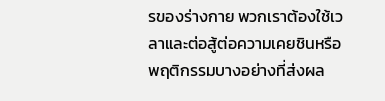รของร่างกาย พวกเราต้องใช้เวลาและต่อสู้ต่อความเคยชินหรือพฤติกรรมบางอย่างที่ส่งผล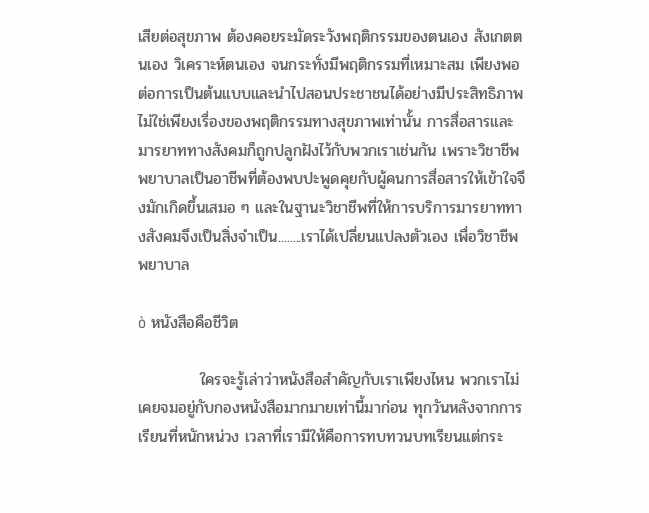เสียต่อสุขภาพ ต้องคอยระมัดระวังพฤติกรรมของตนเอง สังเกตตนเอง วิเคราะห์ตนเอง จนกระทั่งมีพฤติกรรมที่เหมาะสม เพียงพอต่อการเป็นต้นแบบและนำไปสอนประชาชนได้อย่างมีประสิทธิภาพ ไม่ใช่เพียงเรื่องของพฤติกรรมทางสุขภาพเท่านั้น การสื่อสารและมารยาททางสังคมก็ถูกปลูกฝังไว้กับพวกเราเช่นกัน เพราะวิชาชีพพยาบาลเป็นอาชีพที่ต้องพบปะพูดคุยกับผู้คนการสื่อสารให้เข้าใจจึงมักเกิดขึ้นเสมอ ๆ และในฐานะวิชาชีพที่ให้การบริการมารยาททางสังคมจึงเป็นสิ่งจำเป็น........เราได้เปลี่ยนแปลงตัวเอง เพื่อวิชาชีพ พยาบาล

ò หนังสือคือชีวิต

           ใครจะรู้เล่าว่าหนังสือสำคัญกับเราเพียงไหน พวกเราไม่เคยจมอยู่กับกองหนังสือมากมายเท่านี้มาก่อน ทุกวันหลังจากการเรียนที่หนักหน่วง เวลาที่เรามีให้คือการทบทวนบทเรียนแต่กระ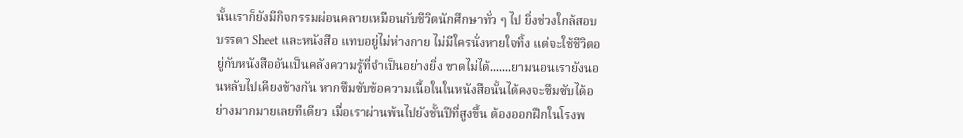นั้นเราก็ยังมีกิจกรรมผ่อนคลายเหมือนกับชีวิตนักศึกษาทั่ว ๆ ไป ยิ่งช่วงใกล้สอบ บรรดา Sheet และหนังสือ แทบอยู่ไม่ห่างกาย ไม่มีใครนั่งหายใจทิ้ง แต่จะใช้ชีวิตอยู่กับหนังสืออันเป็นคลังความรู้ที่จำเป็นอย่างยิ่ง ขาดไม่ได้.......ยามนอนเรายังนอนหลับไปเคียงข้างกัน หากซึมซับข้อความเนื้อในในหนังสือนั้นได้คงจะซึมซับได้อย่างมากมายเลยทีเดียว เมื่อเราผ่านพ้นไปยังชั้นปีที่สูงขึ้น ต้องออกฝึกในโรงพ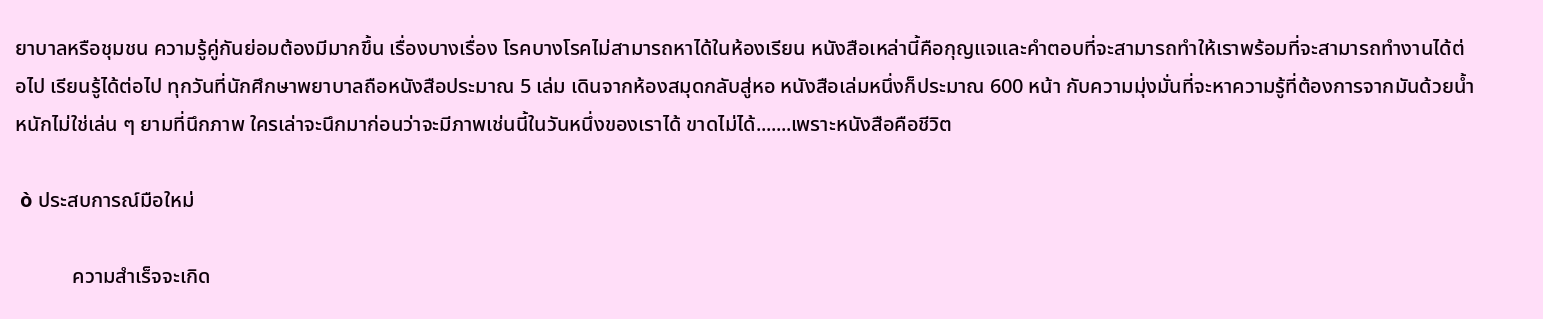ยาบาลหรือชุมชน ความรู้คู่กันย่อมต้องมีมากขึ้น เรื่องบางเรื่อง โรคบางโรคไม่สามารถหาได้ในห้องเรียน หนังสือเหล่านี้คือกุญแจและคำตอบที่จะสามารถทำให้เราพร้อมที่จะสามารถทำงานได้ต่อไป เรียนรู้ได้ต่อไป ทุกวันที่นักศึกษาพยาบาลถือหนังสือประมาณ 5 เล่ม เดินจากห้องสมุดกลับสู่หอ หนังสือเล่มหนึ่งก็ประมาณ 600 หน้า กับความมุ่งมั่นที่จะหาความรู้ที่ต้องการจากมันด้วยน้ำหนักไม่ใช่เล่น ๆ ยามที่นึกภาพ ใครเล่าจะนึกมาก่อนว่าจะมีภาพเช่นนี้ในวันหนึ่งของเราได้ ขาดไม่ได้.......เพราะหนังสือคือชีวิต

 ò ประสบการณ์มือใหม่

           ความสำเร็จจะเกิด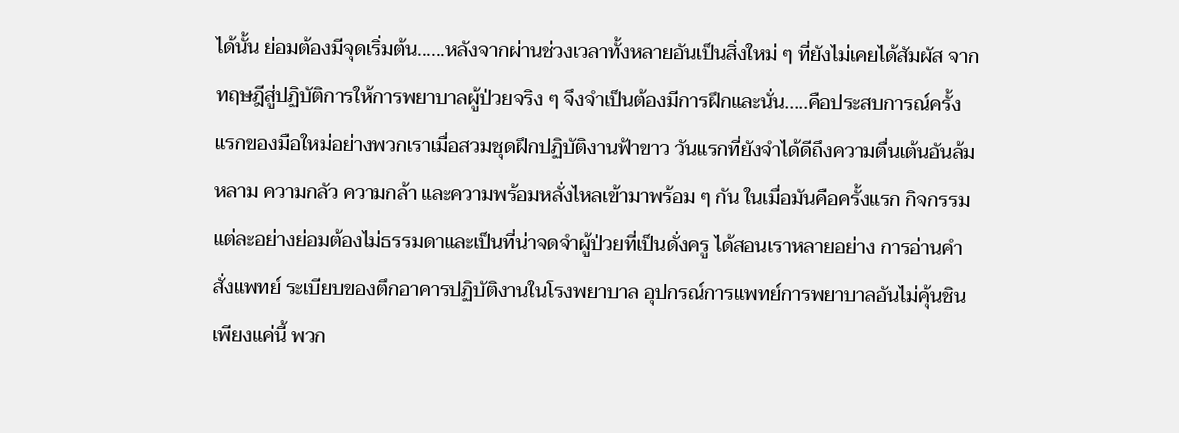ได้นั้น ย่อมต้องมีจุดเริ่มต้น......หลังจากผ่านช่วงเวลาทั้งหลายอันเป็นสิ่งใหม่ ๆ ที่ยังไม่เคยได้สัมผัส จากทฤษฎีสู่ปฏิบัติการให้การพยาบาลผู้ป่วยจริง ๆ จึงจำเป็นต้องมีการฝึกและนั่น.....คือประสบการณ์ครั้งแรกของมือใหม่อย่างพวกเราเมื่อสวมชุดฝึกปฏิบัติงานฟ้าขาว วันแรกที่ยังจำได้ดีถึงความตื่นเต้นอันล้มหลาม ความกลัว ความกล้า และความพร้อมหลั่งไหลเข้ามาพร้อม ๆ กัน ในเมื่อมันคือครั้งแรก กิจกรรมแต่ละอย่างย่อมต้องไม่ธรรมดาและเป็นที่น่าจดจำผู้ป่วยที่เป็นดั่งครู ได้สอนเราหลายอย่าง การอ่านคำสั่งแพทย์ ระเบียบของตึกอาคารปฏิบัติงานในโรงพยาบาล อุปกรณ์การแพทย์การพยาบาลอันไม่คุ้นชิน เพียงแค่นี้ พวก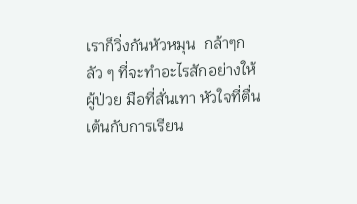เราก็วิ่งกันหัวหมุน  กล้าๆกลัว ๆ ที่จะทำอะไรสักอย่างให้ผู้ป่วย มือที่สั่นเทา หัวใจที่ตื่นเต้นกับการเรียน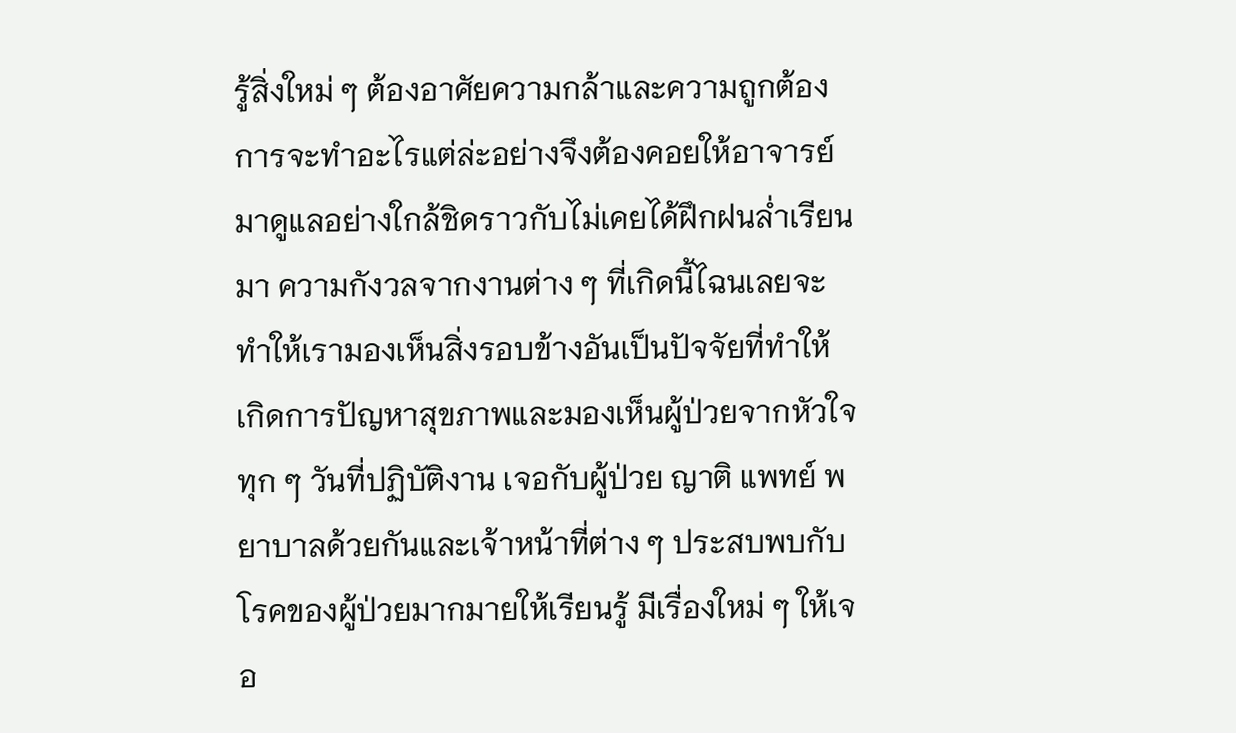รู้สิ่งใหม่ ๆ ต้องอาศัยความกล้าและความถูกต้อง การจะทำอะไรแต่ล่ะอย่างจึงต้องคอยให้อาจารย์มาดูแลอย่างใกล้ชิดราวกับไม่เคยได้ฝึกฝนล่ำเรียนมา ความกังวลจากงานต่าง ๆ ที่เกิดนี้ไฉนเลยจะทำให้เรามองเห็นสิ่งรอบข้างอันเป็นปัจจัยที่ทำให้เกิดการปัญหาสุขภาพและมองเห็นผู้ป่วยจากหัวใจ ทุก ๆ วันที่ปฏิบัติงาน เจอกับผู้ป่วย ญาติ แพทย์ พยาบาลด้วยกันและเจ้าหน้าที่ต่าง ๆ ประสบพบกับโรคของผู้ป่วยมากมายให้เรียนรู้ มีเรื่องใหม่ ๆ ให้เจอ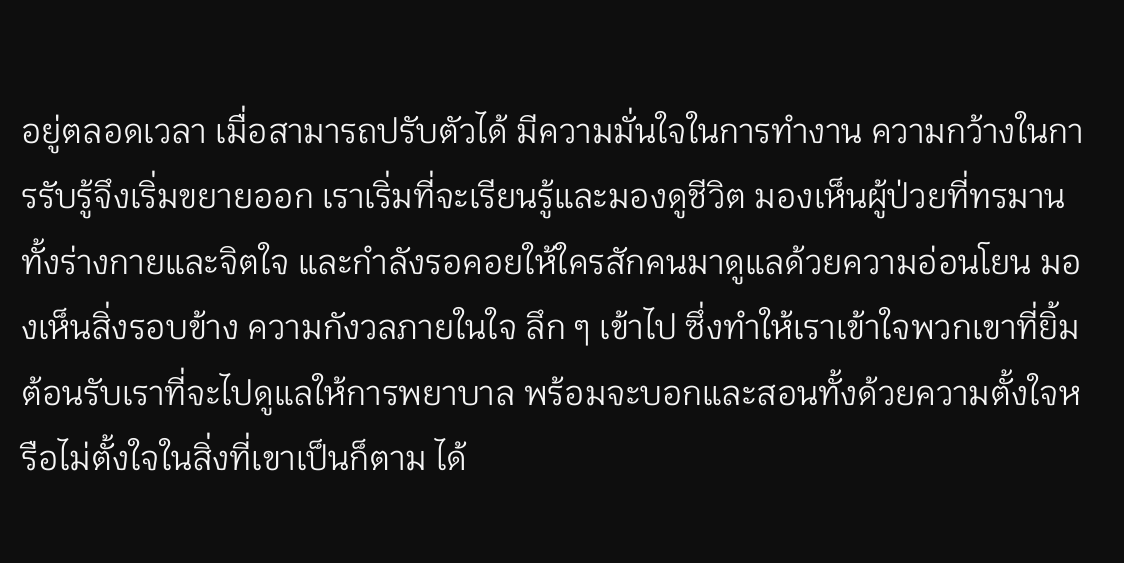อยู่ตลอดเวลา เมื่อสามารถปรับตัวได้ มีความมั่นใจในการทำงาน ความกว้างในการรับรู้จึงเริ่มขยายออก เราเริ่มที่จะเรียนรู้และมองดูชีวิต มองเห็นผู้ป่วยที่ทรมานทั้งร่างกายและจิตใจ และกำลังรอคอยให้ใครสักคนมาดูแลด้วยความอ่อนโยน มองเห็นสิ่งรอบข้าง ความกังวลภายในใจ ลึก ๆ เข้าไป ซึ่งทำให้เราเข้าใจพวกเขาที่ยิ้มต้อนรับเราที่จะไปดูแลให้การพยาบาล พร้อมจะบอกและสอนทั้งด้วยความตั้งใจหรือไม่ตั้งใจในสิ่งที่เขาเป็นก็ตาม ได้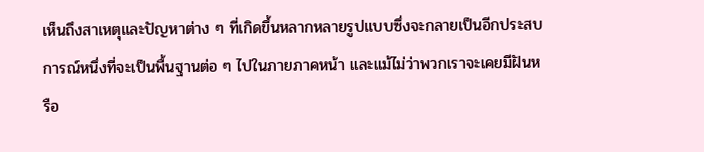เห็นถึงสาเหตุและปัญหาต่าง ๆ ที่เกิดขึ้นหลากหลายรูปแบบซึ่งจะกลายเป็นอีกประสบการณ์หนึ่งที่จะเป็นพื้นฐานต่อ ๆ ไปในภายภาคหน้า และแม้ไม่ว่าพวกเราจะเคยมีฝันหรือ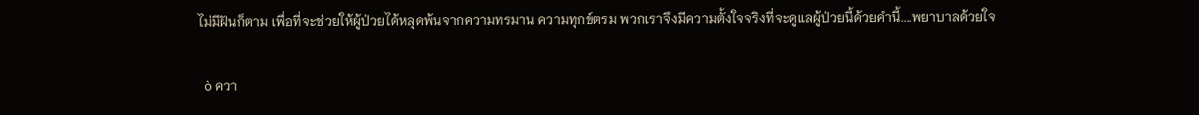ไม่มีฝันก็ตาม เพื่อที่จะช่วยให้ผู้ป่วยได้หลุดพ้นจากความทรมาน ความทุกข์ตรม พวกเราจึงมีความตั้งใจจริงที่จะดูแลผู้ป่วยนี้ด้วยคำนี้....พยาบาลด้วยใจ

  ò ควา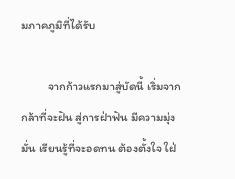มภาคภูมิที่ได้รับ

          จากก้าวแรกมาสู่บัดนี้ เริ่มจากกล้าที่จะฝัน สู่การฝ่าฟัน มีความมุ่งมั่น เรียนรู้ที่จะอดทน ต้องตั้งใจ ใฝ่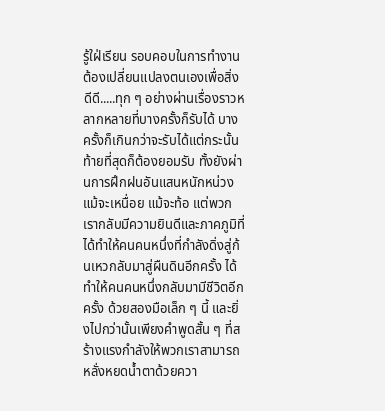รู้ใฝ่เรียน รอบคอบในการทำงาน ต้องเปลี่ยนแปลงตนเองเพื่อสิ่งดีดี.....ทุก ๆ อย่างผ่านเรื่องราวหลากหลายที่บางครั้งก็รับได้ บางครั้งก็เกินกว่าจะรับได้แต่กระนั้นท้ายที่สุดก็ต้องยอมรับ ทั้งยังผ่านการฝึกฝนอันแสนหนักหน่วง แม้จะเหนื่อย แม้จะท้อ แต่พวกเรากลับมีความยินดีและภาคภูมิที่ ได้ทำให้คนคนหนึ่งที่กำลังดิ่งสู่ก้นเหวกลับมาสู่ผืนดินอีกครั้ง ได้ทำให้คนคนหนึ่งกลับมามีชีวิตอีกครั้ง ด้วยสองมือเล็ก ๆ นี้ และยิ่งไปกว่านั้นเพียงคำพูดสั้น ๆ ที่สร้างแรงกำลังให้พวกเราสามารถหลั่งหยดน้ำตาด้วยควา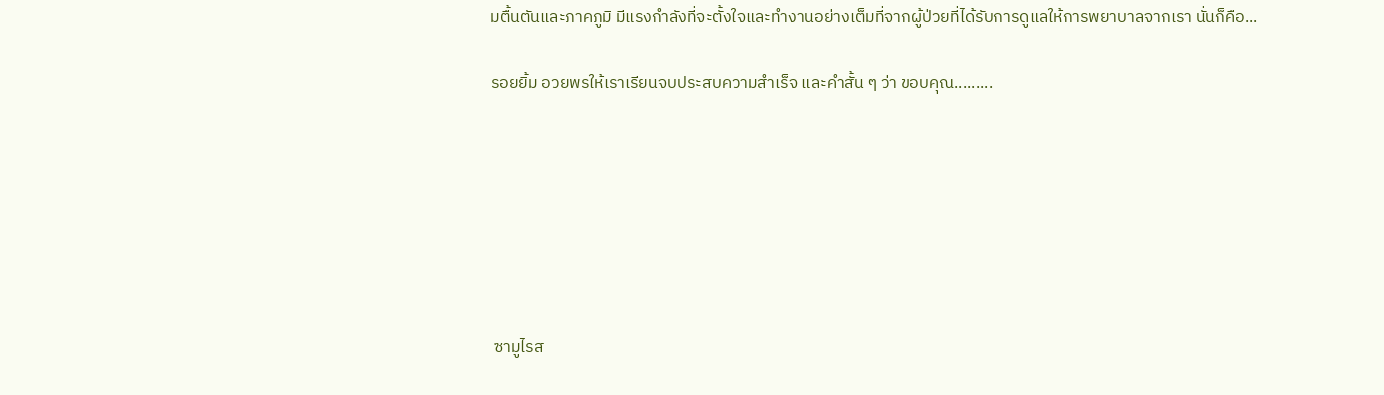มตื้นตันและภาคภูมิ มีแรงกำลังที่จะตั้งใจและทำงานอย่างเต็มที่จากผู้ป่วยที่ได้รับการดูแลให้การพยาบาลจากเรา นั่นก็คือ...

รอยยิ้ม อวยพรให้เราเรียนจบประสบความสำเร็จ และคำสั้น ๆ ว่า ขอบคุณ.........







 ซามูไรส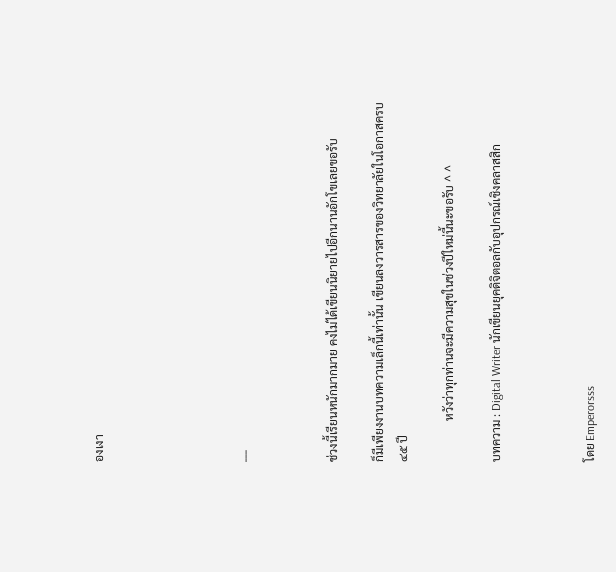องเงา





___



ช่วงนี้เรียนหนักมากมาย คงไม่ได้เขียนนิยายไปอีกนานอักโขเลยขอรับ

ก็มีเพียงงานบทความเล็กนี้เท่านั้น เขียนลงวารสารของวิทยาลัยในโอกาสครบ ๔๕ ปี

              หวังว่าทุกท่านจะมีความสุขในช่วงปีใหม่นี้นะขอรับ ^ ^

บทความ : Digital Writer นักเขียนยุคดิจิตอลกับอุปกรณ์เชิงคลาสสิก



โดย Emperorsss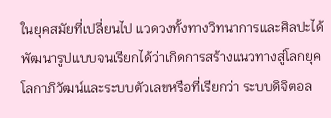ในยุคสมัยที่เปลี่ยนไป แวดวงทั้งทางวิทนาการและศิลปะได้พัฒนารูปแบบจนเรียกได้ว่าเกิดการสร้างแนวทางสู่โลกยุคโลกาภิวัฒน์และระบบตัวเลขหรือที่เรียกว่า ระบบดิจิตอล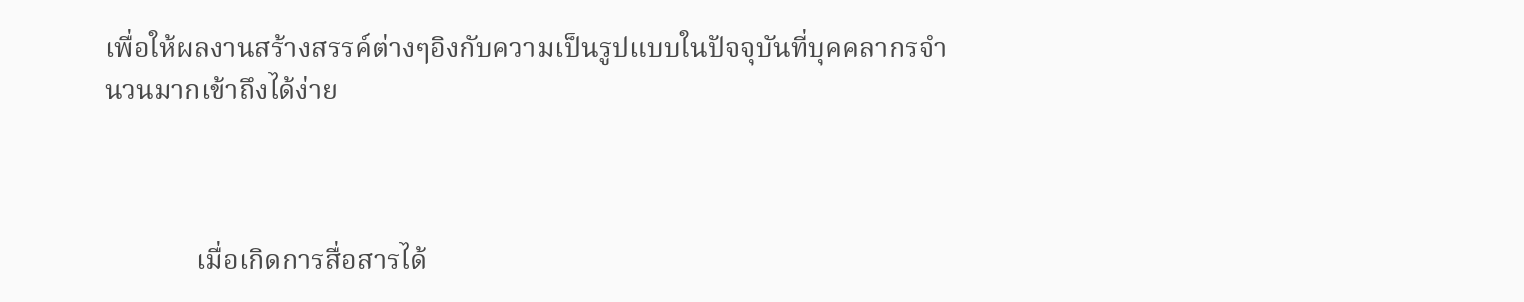เพื่อให้ผลงานสร้างสรรค์ต่างๆอิงกับความเป็นรูปแบบในปัจจุบันที่บุคคลากรจำนวนมากเข้าถึงได้ง่าย



             เมื่อเกิดการสื่อสารได้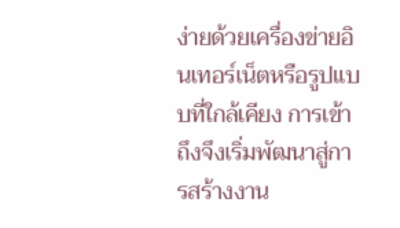ง่ายด้วยเครื่องข่ายอินเทอร์เน็ตหรือรูปแบบที่ใกล้เคียง การเข้าถึงจึงเริ่มพัฒนาสู่การสร้างงาน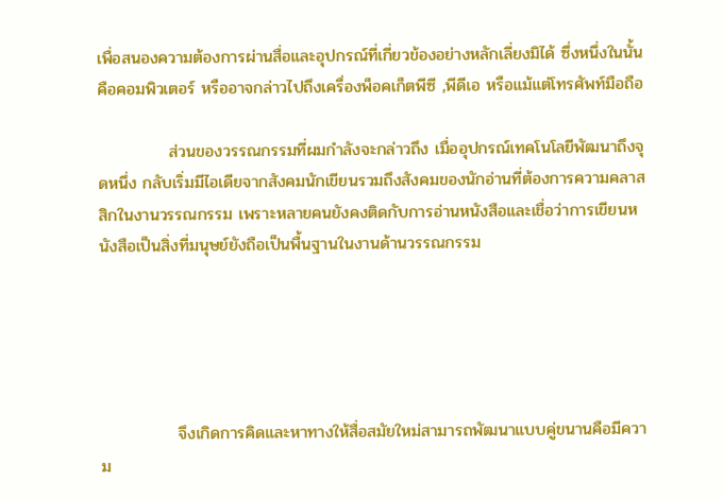เพื่อสนองความต้องการผ่านสื่อและอุปกรณ์ที่เกี่ยวข้องอย่างหลักเลี่ยงมิได้ ซึ่งหนึ่งในนั้นคือคอมพิวเตอร์ หรืออาจกล่าวไปถึงเครื่องพ็อคเก็ตพีซี ,พีดีเอ หรือแม้แต่โทรศัพท์มือถือ

            ส่วนของวรรณกรรมที่ผมกำลังจะกล่าวถึง เมื่ออุปกรณ์เทคโนโลยีพัฒนาถึงจุดหนึ่ง กลับเริ่มมีไอเดียจากสังคมนักเขียนรวมถึงสังคมของนักอ่านที่ต้องการความคลาสสิกในงานวรรณกรรม เพราะหลายคนยังคงติดกับการอ่านหนังสือและเชื่อว่าการเขียนหนังสือเป็นสิ่งที่มนุษย์ยังถือเป็นพื้นฐานในงานด้านวรรณกรรม





             จึงเกิดการคิดและหาทางให้สื่อสมัยใหม่สามารถพัฒนาแบบคู่ขนานคือมีความ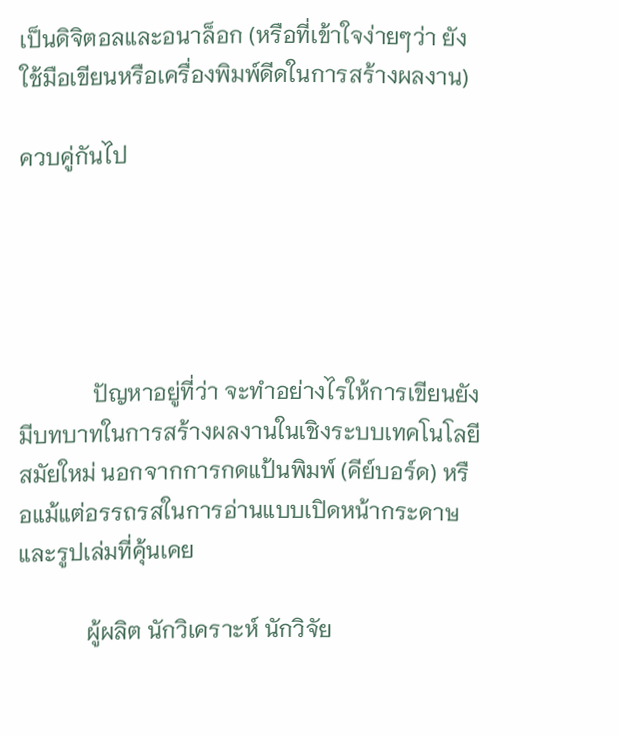เป็นดิจิตอลและอนาล็อก (หรือที่เข้าใจง่ายๆว่า ยังใช้มือเขียนหรือเครื่องพิมพ์ดีดในการสร้างผลงาน)

ควบคู่กันไป





             ปัญหาอยู่ที่ว่า จะทำอย่างไรให้การเขียนยังมีบทบาทในการสร้างผลงานในเชิงระบบเทคโนโลยีสมัยใหม่ นอกจากการกดแป้นพิมพ์ (คีย์บอร์ด) หรือแม้แต่อรรถรสในการอ่านแบบเปิดหน้ากระดาษ และรูปเล่มที่คุ้นเคย

            ผู้ผลิต นักวิเคราะห์ นักวิจัย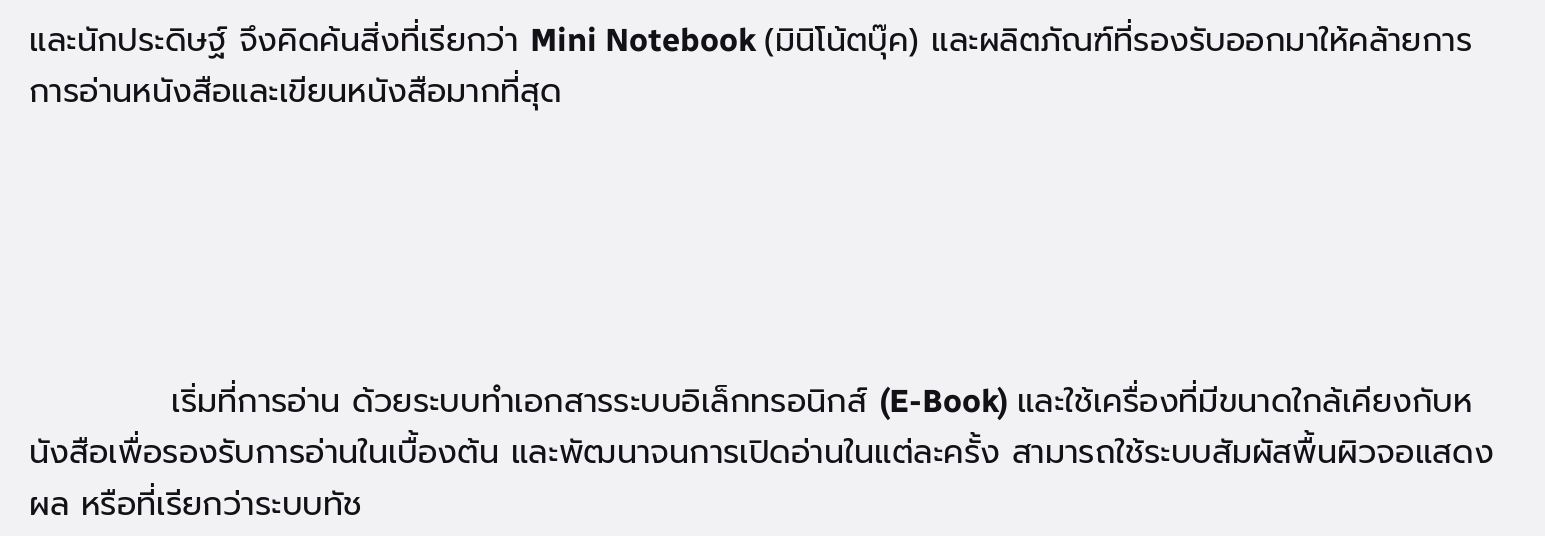และนักประดิษฐ์ จึงคิดค้นสิ่งที่เรียกว่า Mini Notebook (มินิโน้ตบุ๊ค) และผลิตภัณฑ์ที่รองรับออกมาให้คล้ายการการอ่านหนังสือและเขียนหนังสือมากที่สุด





            เริ่มที่การอ่าน ด้วยระบบทำเอกสารระบบอิเล็กทรอนิกส์ (E-Book) และใช้เครื่องที่มีขนาดใกล้เคียงกับหนังสือเพื่อรองรับการอ่านในเบื้องต้น และพัฒนาจนการเปิดอ่านในแต่ละครั้ง สามารถใช้ระบบสัมผัสพื้นผิวจอแสดงผล หรือที่เรียกว่าระบบทัช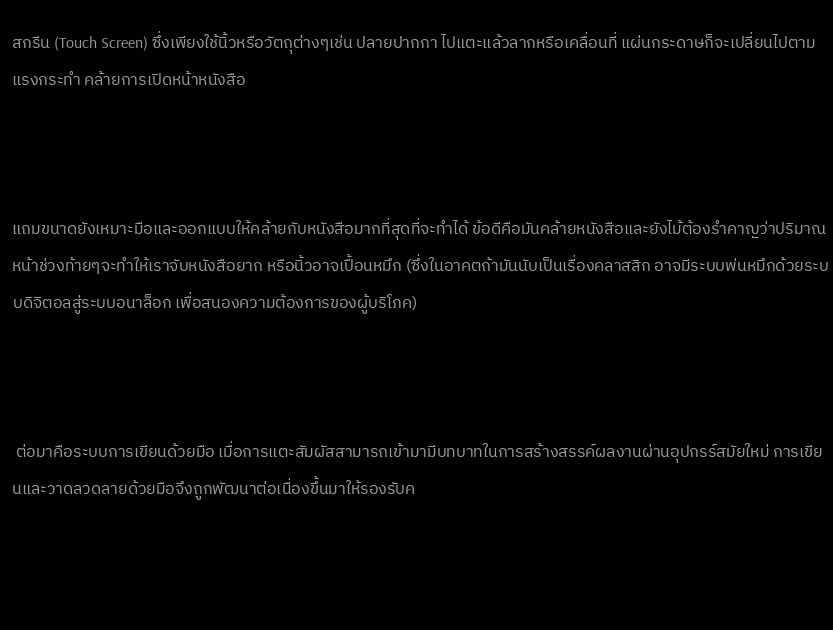สกรีน (Touch Screen) ซึ่งเพียงใช้นิ้วหรือวัตถุต่างๆเช่น ปลายปากกา ไปแตะแล้วลากหรือเคลื่อนที่ แผ่นกระดาษก็จะเปลี่ยนไปตามแรงกระทำ คล้ายการเปิดหน้าหนังสือ



แถมขนาดยังเหมาะมือและออกแบบให้คล้ายกับหนังสือมากที่สุดที่จะทำได้ ข้อดีคือมันคล้ายหนังสือและยังไม้ต้องรำคาญว่าปริมาณหน้าช่วงท้ายๆจะทำให้เราจับหนังสือยาก หรือนิ้วอาจเปื้อนหมึก (ซึ่งในอาคตถ้ามันนับเป็นเรื่องคลาสสิก อาจมีระบบพ่นหมึกด้วยระบบดิจิตอลสู่ระบบอนาล็อก เพื่อสนองความต้องการของผู้บริโภค)



 ต่อมาคือระบบการเขียนด้วยมือ เมื่อการแตะสัมผัสสามารถเข้ามามีบทบาทในการสร้างสรรค์ผลงานผ่านอุปกรร์สมัยใหม่ การเขียนและวาดลวดลายด้วยมือจึงถูกพัฒนาต่อเนื่องขึ้นมาให้รองรับค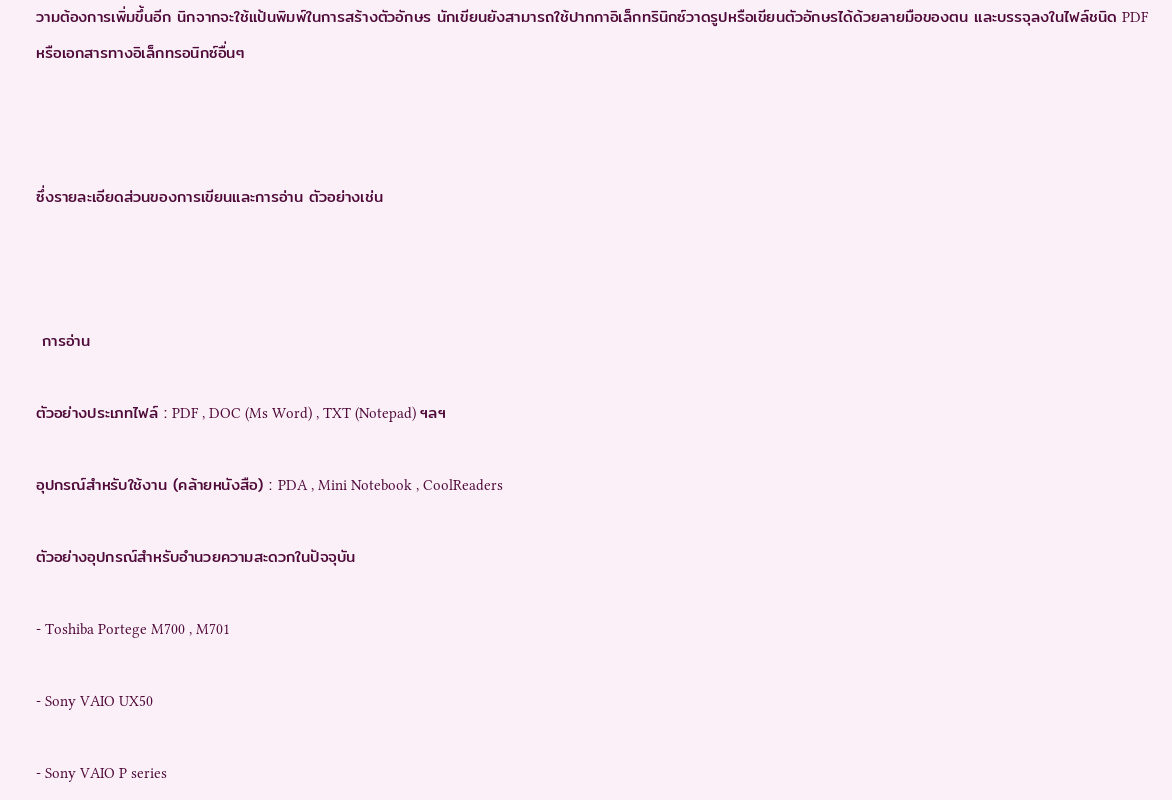วามต้องการเพิ่มขึ้นอีก นิกจากจะใช้แป้นพิมพ์ในการสร้างตัวอักษร นักเขียนยังสามารถใช้ปากกาอิเล็กทรินิกซ์วาดรูปหรือเขียนตัวอักษรได้ด้วยลายมือของตน และบรรจุลงในไฟล์ชนิด PDF หรือเอกสารทางอิเล็กทรอนิกซ์อื่นๆ



ซึ่งรายละเอียดส่วนของการเขียนและการอ่าน ตัวอย่างเช่น



 การอ่าน

ตัวอย่างประเภทไฟล์ : PDF , DOC (Ms Word) , TXT (Notepad) ฯลฯ

อุปกรณ์สำหรับใช้งาน (คล้ายหนังสือ) : PDA , Mini Notebook , CoolReaders

ตัวอย่างอุปกรณ์สำหรับอำนวยความสะดวกในปัจจุบัน

- Toshiba Portege M700 , M701

- Sony VAIO UX50

- Sony VAIO P series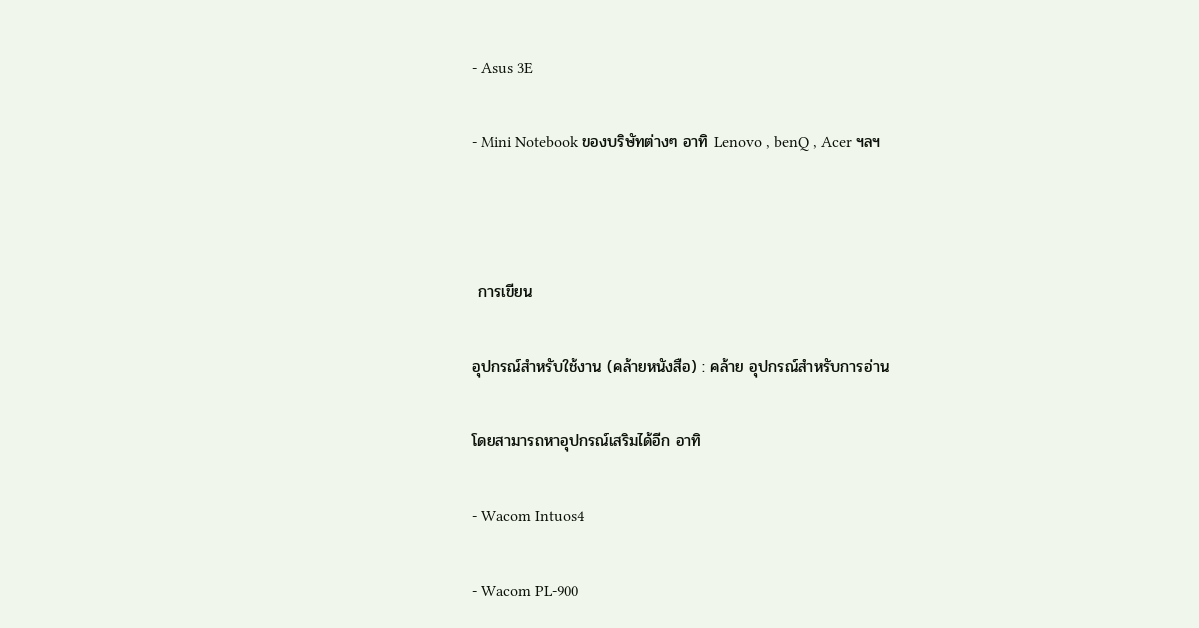- Asus 3E

- Mini Notebook ของบริษัทต่างๆ อาทิ Lenovo , benQ , Acer ฯลฯ



 การเขียน

อุปกรณ์สำหรับใช้งาน (คล้ายหนังสือ) : คล้าย อุปกรณ์สำหรับการอ่าน

โดยสามารถหาอุปกรณ์เสริมได้อีก อาทิ

- Wacom Intuos4

- Wacom PL-900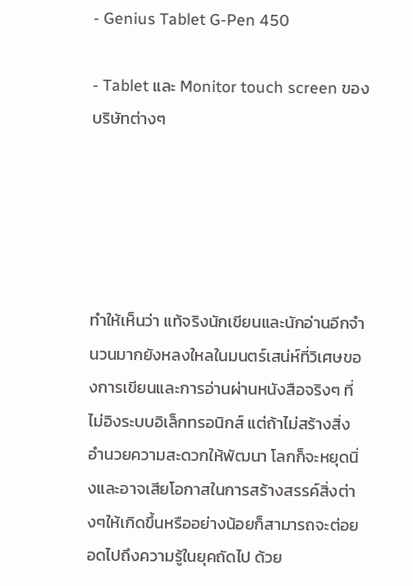- Genius Tablet G-Pen 450

- Tablet และ Monitor touch screen ของบริษัทต่างๆ





ทำให้เห็นว่า แท้จริงนักเขียนและนักอ่านอีกจำนวนมากยังหลงใหลในมนตร์เสน่ห์ที่วิเศษของการเขียนและการอ่านผ่านหนังสือจริงๆ ที่ไม่อิงระบบอิเล็กทรอนิกส์ แต่ถ้าไม่สร้างสิ่งอำนวยความสะดวกให้พัฒนา โลกก็จะหยุดนิ่งและอาจเสียโอกาสในการสร้างสรรค์สิ่งต่างๆให้เกิดขึ้นหรืออย่างน้อยก็สามารถจะต่อยอดไปถึงความรู้ในยุคถัดไป ด้วย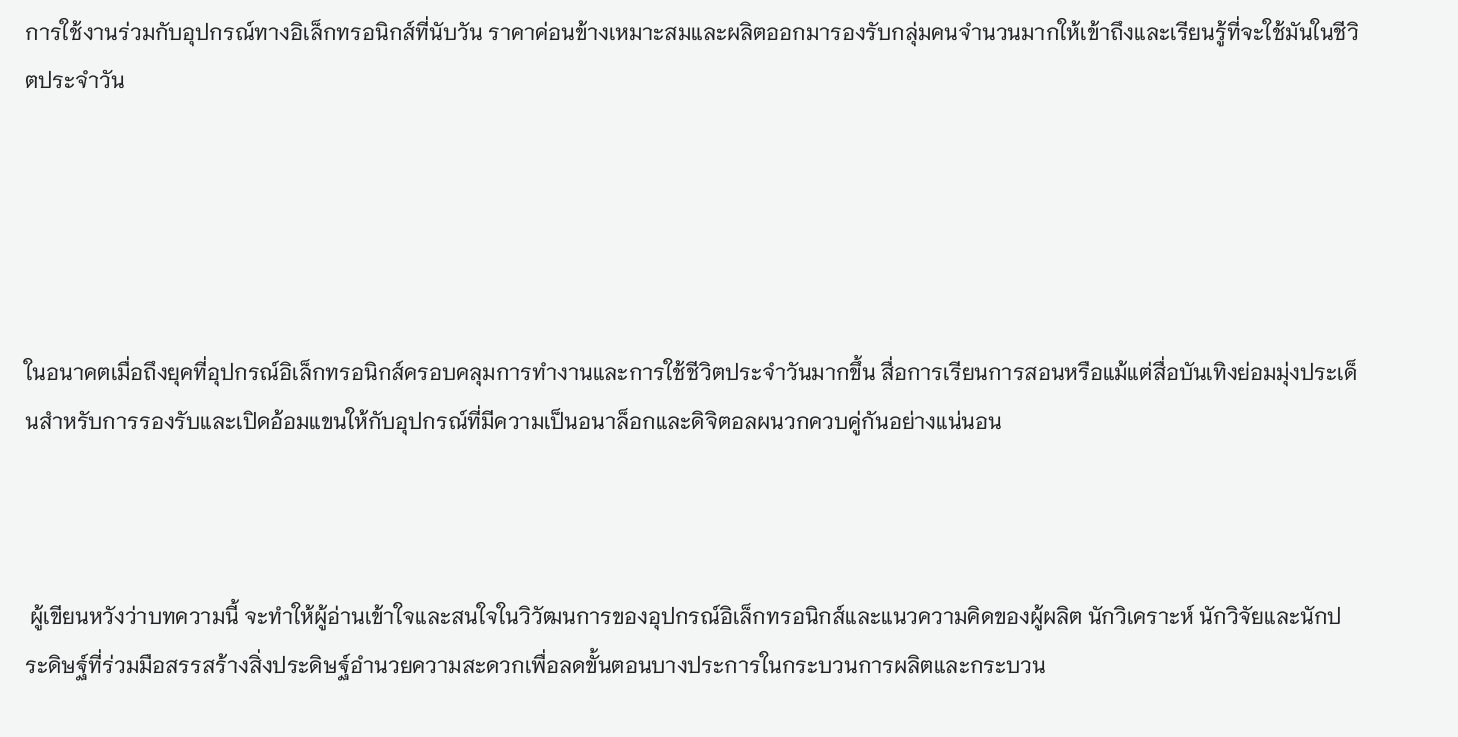การใช้งานร่วมกับอุปกรณ์ทางอิเล็กทรอนิกส์ที่นับวัน ราคาค่อนข้างเหมาะสมและผลิตออกมารองรับกลุ่มคนจำนวนมากให้เข้าถึงและเรียนรู้ที่จะใช้มันในชีวิตประจำวัน





ในอนาคตเมื่อถึงยุคที่อุปกรณ์อิเล็กทรอนิกส์ครอบคลุมการทำงานและการใช้ชีวิตประจำวันมากขึ้น สื่อการเรียนการสอนหรือแม้แต่สื่อบันเทิงย่อมมุ่งประเด็นสำหรับการรองรับและเปิดอ้อมแขนให้กับอุปกรณ์ที่มีความเป็นอนาล็อกและดิจิตอลผนวกควบคู่กันอย่างแน่นอน



 ผู้เขียนหวังว่าบทความนี้ จะทำให้ผู้อ่านเข้าใจและสนใจในวิวัฒนการของอุปกรณ์อิเล็กทรอนิกส์และแนวความคิดของผู้ผลิต นักวิเคราะห์ นักวิจัยและนักประดิษฐ์ที่ร่วมมือสรรสร้างสิ่งประดิษฐ์อำนวยความสะดวกเพื่อลดขั้นตอนบางประการในกระบวนการผลิตและกระบวน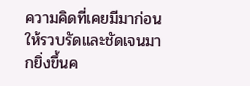ความคิดที่เคยมีมาก่อนให้รวบรัดและชัดเจนมากยิ่งขึ้นค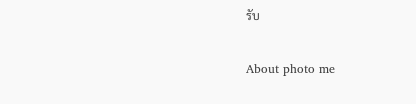รับ

About photo me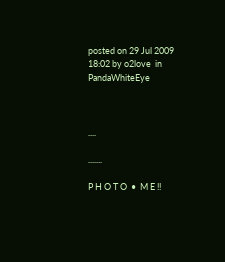posted on 29 Jul 2009 18:02 by o2love  in PandaWhiteEye



....

.......

P H O T O  •  M E !!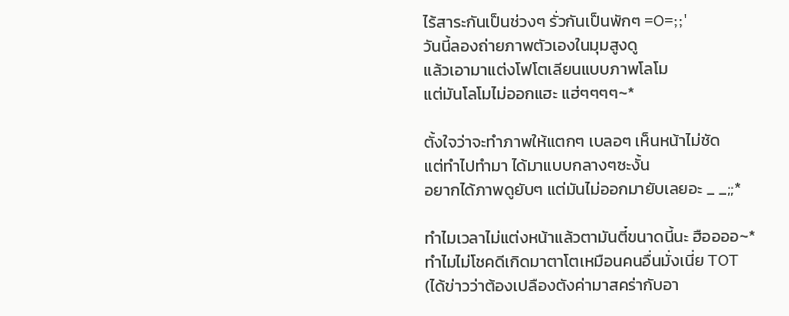ไร้สาระกันเป็นช่วงๆ รั่วกันเป็นพักๆ =O=;;'
วันนี้ลองถ่ายภาพตัวเองในมุมสูงดู
แล้วเอามาแต่งโฟโตเลียนแบบภาพโลโม
แต่มันโลโมไม่ออกแฮะ แฮ่ๆๆๆๆ~*

ตั้งใจว่าจะทำภาพให้แตกๆ เบลอๆ เห็นหน้าไม่ชัด
แต่ทำไปทำมา ได้มาแบบกลางๆซะงั้น
อยากได้ภาพดูยับๆ แต่มันไม่ออกมายับเลยอะ _ _;;*

ทำไมเวลาไม่แต่งหน้าแล้วตามันตี๋ขนาดนี้นะ ฮืออออ~*
ทำไมไม่โชคดีเกิดมาตาโตเหมือนคนอื่นมั่งเนี่ย TOT
(ได้ข่าวว่าต้องเปลืองตังค่ามาสคร่ากับอา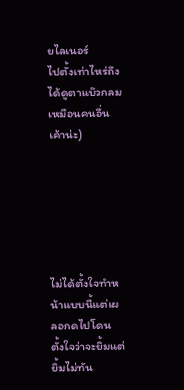ยไลเนอร์
ไปตั้งเท่าไหร่ถึงได้ดูตาแบ๊วกลมเหมือนคนอื่นเค้าน่ะ)






ไม่ได้ตั้งใจทำหน้าแบบนี้แต่เผลอกดไปโดน
ตั้งใจว่าจะยิ้มแต่ยิ้มไม่ทัน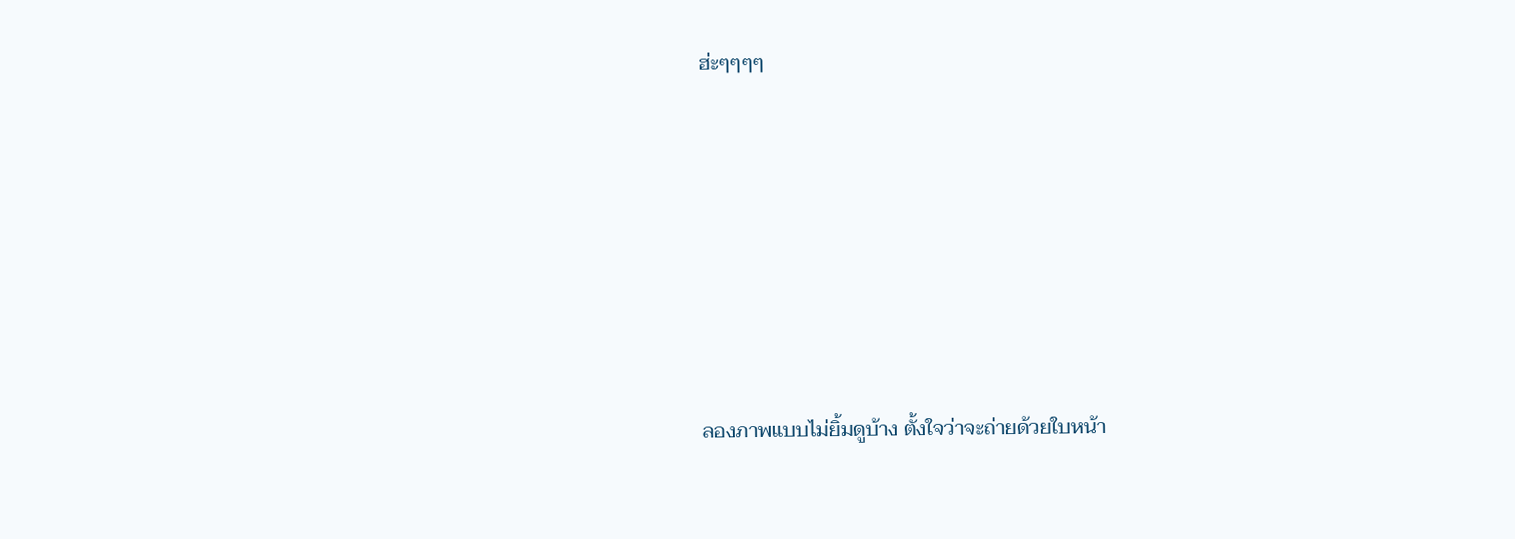ฮ่ะๆๆๆๆ







ลองภาพแบบไม่ยิ้มดูบ้าง ตั้งใจว่าจะถ่ายด้วยใบหน้า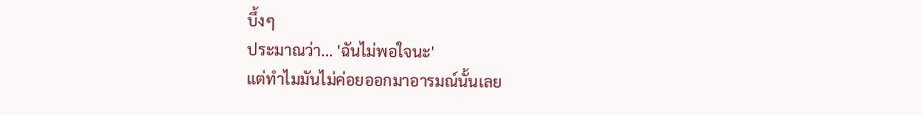บึ้งๆ
ประมาณว่า... 'ฉันไม่พอใจนะ'
แต่ทำไมมันไม่ค่อยออกมาอารมณ์นั้นเลย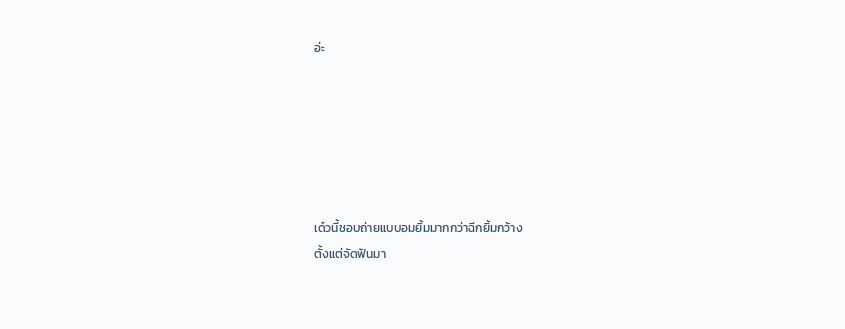อ่ะ






เด๋วนี้ชอบถ่ายแบบอมยิ้มมากกว่าฉีกยิ้มกว้าง
ตั้งแต่จัดฟันมา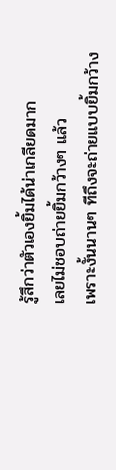รู้สึกว่าตัวเองยิ้มได้น่าเกลียดมาก
เลยไม่ชอบถ่ายยิ้มกว้างๆ แล้ว
เพราะงั้นนานๆ ทีถึงจะถ่ายแบบยิ้มกว้าง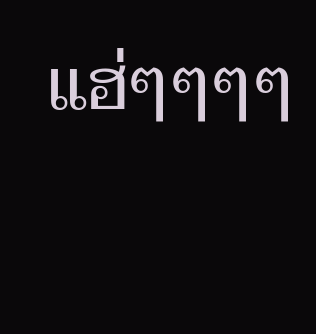แฮ่ๆๆๆๆ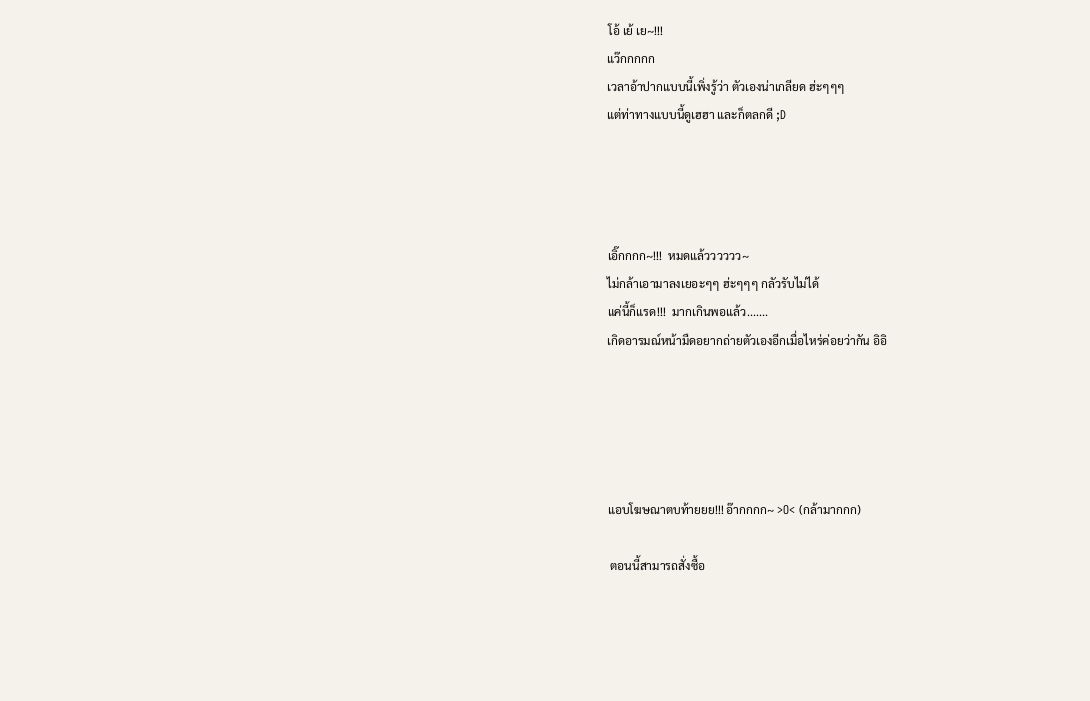โอ้ เย้ เย~!!!
แว๊กกกกก
เวลาอ้าปากแบบนี้เพิ่งรู้ว่า ตัวเองน่าเกลียด ฮ่ะๆๆๆ
แต่ท่าทางแบบนี้ดูเฮฮา และก็ตลกดี ;D




เอิ๊กกกก~!!!  หมดแล้วววววว~
ไม่กล้าเอามาลงเยอะๆๆ ฮ่ะๆๆๆ กลัวรับไม่ได้
แค่นี้ก็แรด!!!  มากเกินพอแล้ว.......
เกิดอารมณ์หน้ามืดอยากถ่ายตัวเองอีกเมื่อไหร่ค่อยว่ากัน อิอิ





แอบโฆษณาตบท้ายยย!!! อ๊ากกกก~ >O< (กล้ามากกก)

 ตอนนี้สามารถสั่งซื้อ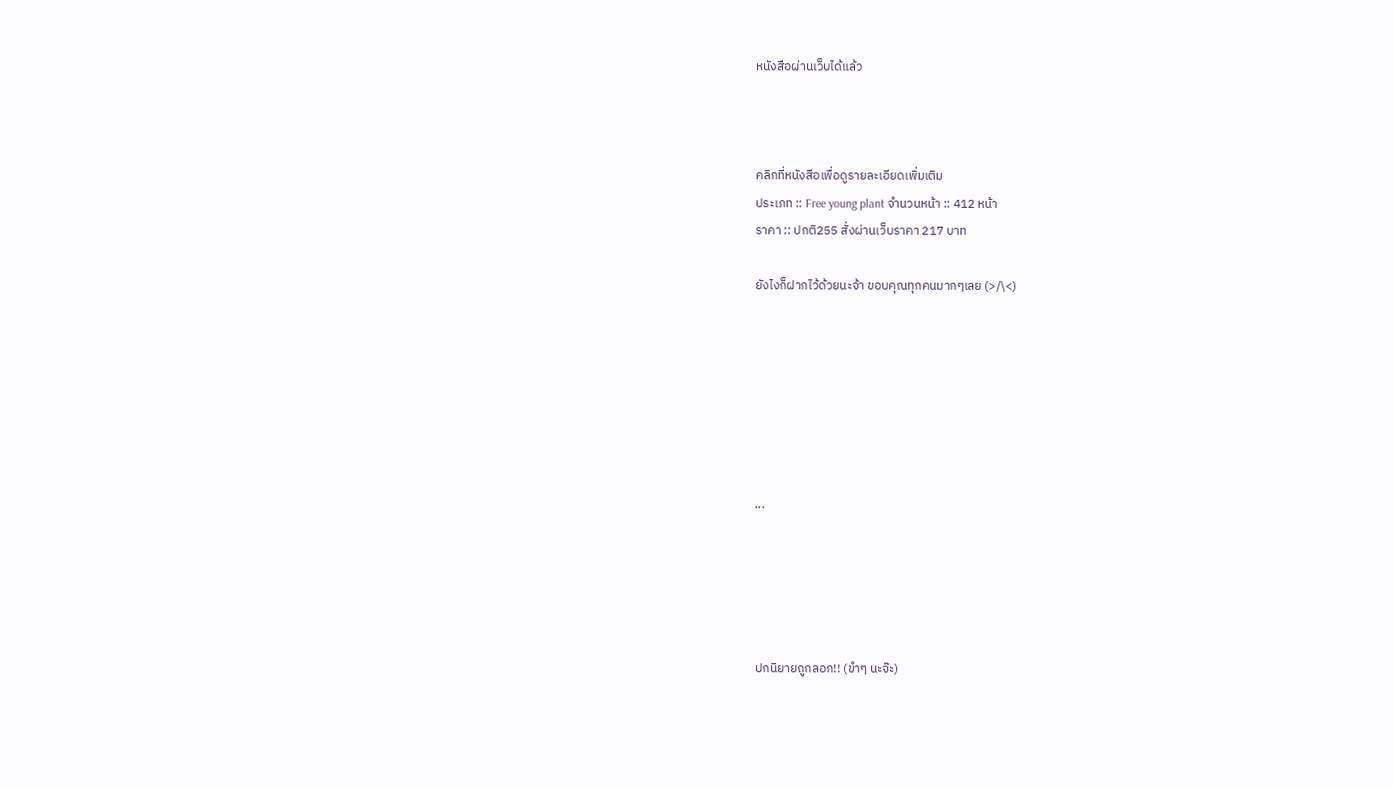หนังสือผ่านเว็บได้แล้ว



คลิกที่หนังสือเพื่อดูรายละเอียดเพิ่มเติม
ประเภท :: Free young plant จำนวนหน้า :: 412 หน้า
ราคา :: ปกติ255 สั่งผ่านเว็บราคา 217 บาท

ยังไงก็ฝากไว้ด้วยนะจ้า ขอบคุณทุกคนมากๆเลย (>/\<)







...





ปกนิยายถูกลอก!! (ขำๆ นะจ๊ะ)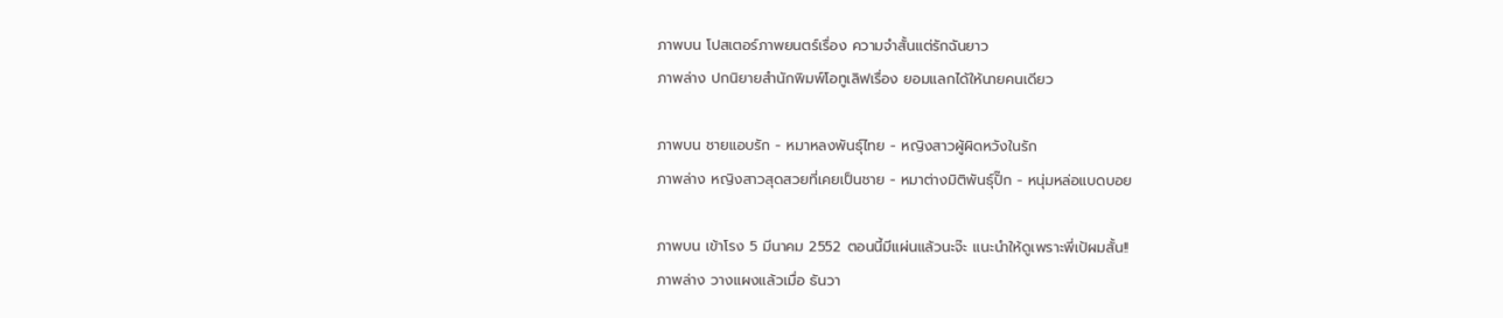ภาพบน โปสเตอร์ภาพยนตร์เรื่อง ความจำสั้นแต่รักฉันยาว
ภาพล่าง ปกนิยายสำนักพิมพ์โอทูเลิฟเรื่อง ยอมแลกได้ให้นายคนเดียว

ภาพบน ชายแอบรัก - หมาหลงพันธุ์ไทย - หญิงสาวผู้ผิดหวังในรัก
ภาพล่าง หญิงสาวสุดสวยที่เคยเป็นชาย - หมาต่างมิติพันธุ์ปั๊ก - หนุ่มหล่อแบดบอย

ภาพบน เข้าโรง 5 มีนาคม 2552 ตอนนี้มีแผ่นแล้วนะจ๊ะ แนะนำให้ดูเพราะพี่เป้ผมสั้น!!
ภาพล่าง วางแผงแล้วเมื่อ ธันวา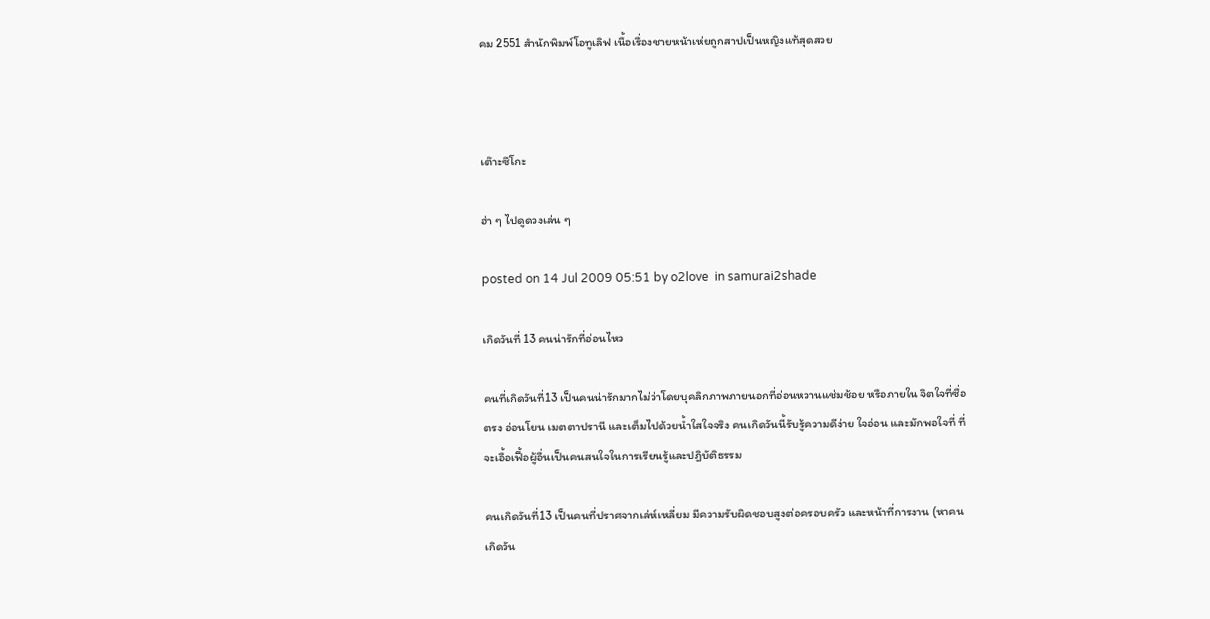คม 2551 สำนักพิมพ์โอทูเลิฟ เนื้อเรื่องชายหน้าเห่ยถูกสาปเป็นหญิงแท้สุดสวย



เต๊าะซึโกะ

ฮ่า ๆ ไปดูดวงเล่น ๆ

posted on 14 Jul 2009 05:51 by o2love  in samurai2shade

เกิดวันที่ 13 คนน่ารักที่อ่อนไหว

คนที่เกิดวันที่13 เป็นคนน่ารักมากไม่ว่าโดยบุคลิกภาพภายนอกที่อ่อนหวานแช่มช้อย หรือภายใน จิตใจที่ซื่อตรง อ่อนโยน เมตตาปรานี และเต็มไปด้วยน้ำใสใจจริง คนเกิดวันนี้รับรู้ความดีง่าย ใจอ่อน และมักพอใจที่ ที่จะเอื้อเฟื้อผู้อื่นเป็นคนสนใจในการเรียนรู้และปฎิบัติธรรม

คนเกิดวันที่13 เป็นคนที่ปราศจากเล่ห์เหลี่ยม มีความรับผิดชอบสูงต่อครอบครัว และหน้าที่การงาน (หาคนเกิดวัน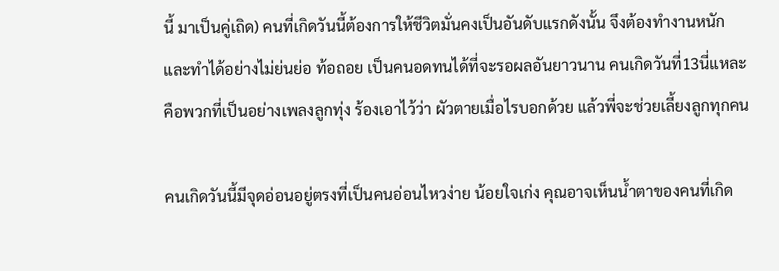นี้ มาเป็นคู่เถิด) คนที่เกิดวันนี้ต้องการให้ชีวิตมั่นคงเป็นอันดับแรกดังนั้น จึงต้องทำงานหนัก และทำได้อย่างไม่ย่นย่อ ท้อถอย เป็นคนอดทนได้ที่จะรอผลอันยาวนาน คนเกิดวันที่13นี่แหละ คือพวกที่เป็นอย่างเพลงลูกทุ่ง ร้องเอาไว้ว่า ผัวตายเมื่อไรบอกด้วย แล้วพี่จะช่วยเลี้ยงลูกทุกคน

คนเกิดวันนี้มีจุดอ่อนอยู่ตรงที่เป็นคนอ่อนไหวง่าย น้อยใจเก่ง คุณอาจเห็นน้ำตาของคนที่เกิด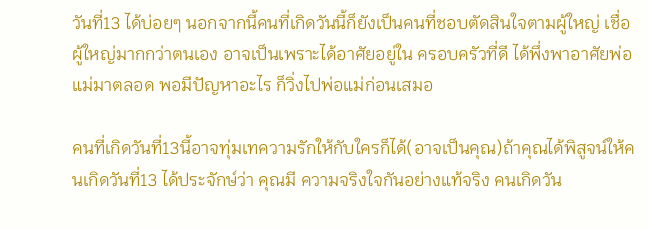วันที่13 ได้บ่อยๆ นอกจากนี้คนที่เกิดวันนี้ก็ยังเป็นคนที่ชอบตัดสินใจตามผู้ใหญ่ เชื่อผู้ใหญ่มากกว่าตนเอง อาจเป็นเพราะได้อาศัยอยู่ใน ครอบครัวที่ดี ได้พึ่งพาอาศัยพ่อแม่มาตลอด พอมีปัญหาอะไร ก็วิ่งไปพ่อแม่ก่อนเสมอ

คนที่เกิดวันที่13นี้อาจทุ่มเทความรักให้กับใครก็ได้(อาจเป็นคุณ)ถ้าคุณได้พิสูจน์ให้คนเกิดวันที่13 ได้ประจักษ์ว่า คุณมี ความจริงใจกันอย่างแท้จริง คนเกิดวัน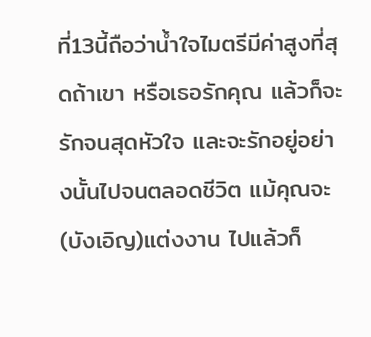ที่13นี้ถือว่าน้ำใจไมตรีมีค่าสูงที่สุดถ้าเขา หรือเธอรักคุณ แล้วก็จะรักจนสุดหัวใจ และจะรักอยู่อย่างนั้นไปจนตลอดชีวิต แม้คุณจะ(บังเอิญ)แต่งงาน ไปแล้วก็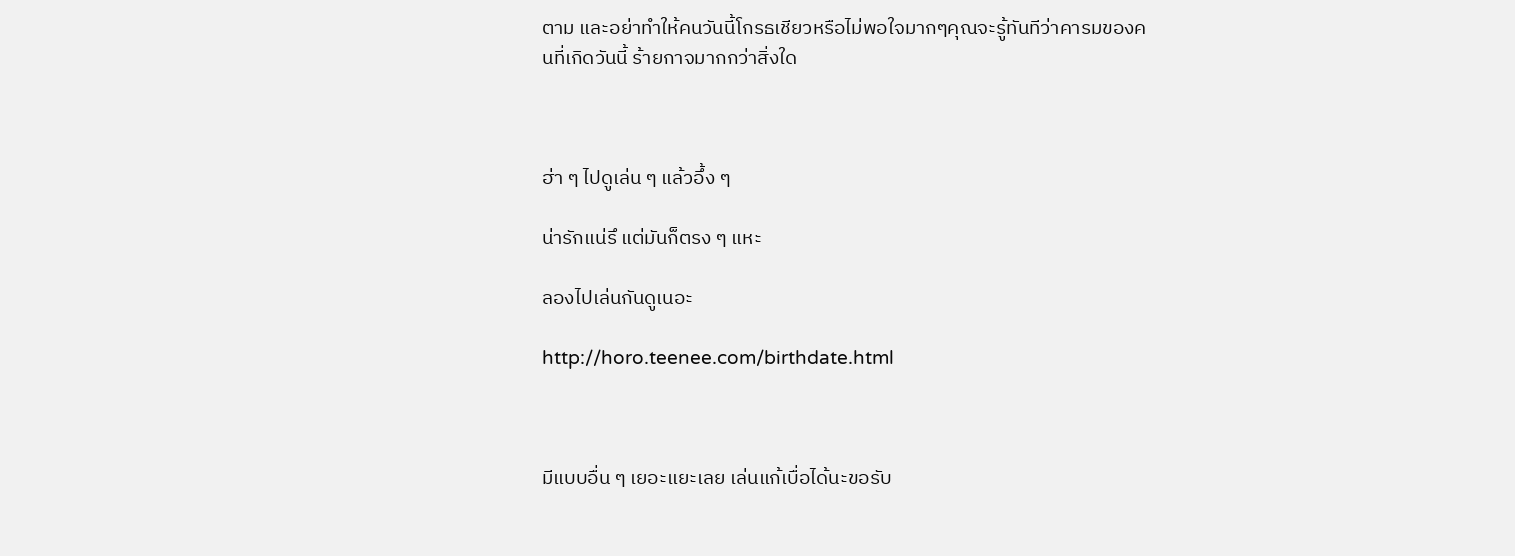ตาม และอย่าทำให้คนวันนี้โกรธเชียวหรือไม่พอใจมากๆคุณจะรู้ทันทีว่าคารมของคนที่เกิดวันนี้ ร้ายกาจมากกว่าสิ่งใด



ฮ่า ๆ ไปดูเล่น ๆ แล้วอึ้ง ๆ

น่ารักแน่รึ แต่มันก็ตรง ๆ แหะ

ลองไปเล่นกันดูเนอะ

http://horo.teenee.com/birthdate.html



มีแบบอื่น ๆ เยอะแยะเลย เล่นแก้เบื่อได้นะขอรับ